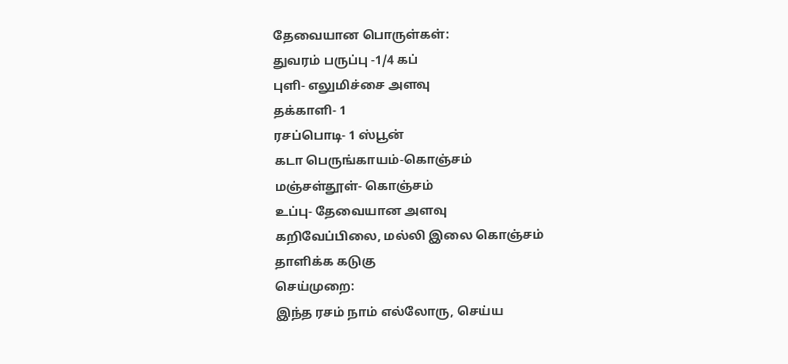தேவையான பொருள்கள்:
துவரம் பருப்பு -1/4 கப்
புளி- எலுமிச்சை அளவு
தக்காளி- 1
ரசப்பொடி- 1 ஸ்பூன்
கடா பெருங்காயம்-கொஞ்சம்
மஞ்சள்தூள்- கொஞ்சம்
உப்பு- தேவையான அளவு
கறிவேப்பிலை, மல்லி இலை கொஞ்சம்
தாளிக்க கடுகு
செய்முறை:
இந்த ரசம் நாம் எல்லோரு, செய்ய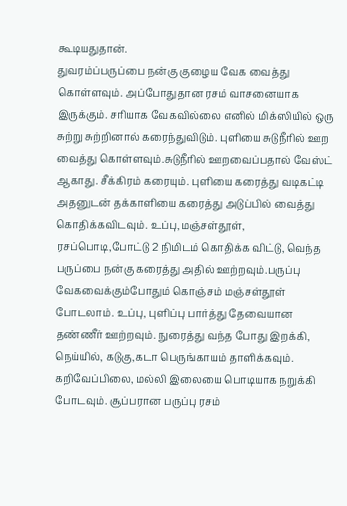கூடியதுதான்.
துவரம்ப்பருப்பை நன்கு குழைய வேக வைத்து கொள்ளவும். அப்போதுதான ரசம் வாசனையாக இருக்கும். சரியாக வேகவில்லை எனில் மிக்ஸியில் ஒரு சுற்று சுற்றினால் கரைந்துவிடும். புளியை சுடுநீரில் ஊற வைத்து கொள்ளவும்.சுடுநீரில் ஊறவைப்பதால் வேஸ்ட் ஆகாது. சீக்கிரம் கரையும். புளியை கரைத்து வடிகட்டி அதனுடன் தக்காளியை கரைத்து அடுப்பில் வைத்து கொதிக்கவிடவும். உப்பு,மஞ்சள்தூள், ரசப்பொடி,போட்டு 2 நிமிடம் கொதிக்க விட்டு, வெந்த பருப்பை நன்கு கரைத்து அதில் ஊற்றவும்.பருப்பு வேகவைக்கும்போதும் கொஞ்சம் மஞ்சள்தூள் போடலாம். உப்பு, புளிப்பு பார்த்து தேவையான தண்ணீர் ஊற்றவும். நுரைத்து வந்த போது இறக்கி, நெய்யில், கடுகு,கடா பெருங்காயம் தாளிக்கவும். கறிவேப்பிலை, மல்லி இலையை பொடியாக நறுக்கி போடவும். சூப்பரான பருப்பு ரசம்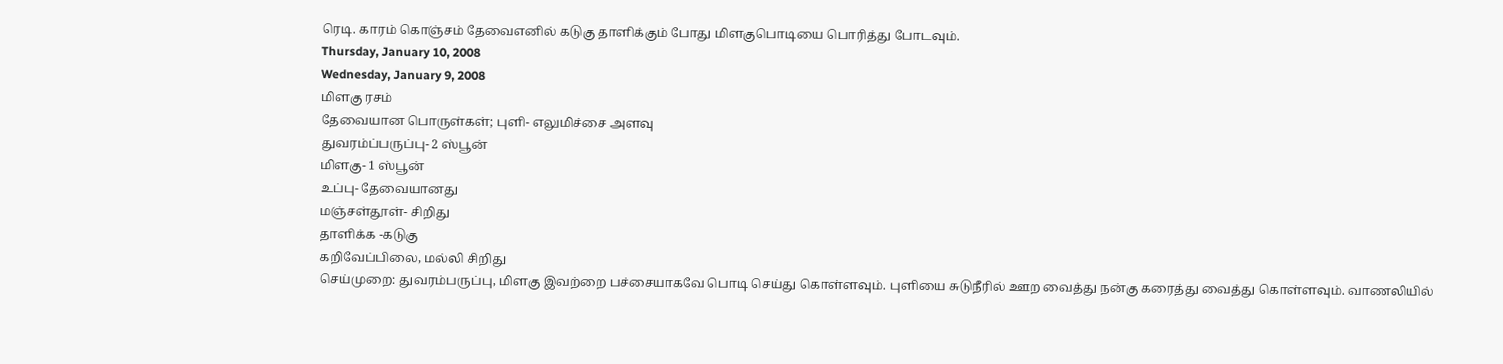ரெடி. காரம் கொஞ்சம் தேவைஎனில் கடுகு தாளிக்கும் போது மிளகுபொடியை பொரித்து போடவும்.
Thursday, January 10, 2008
Wednesday, January 9, 2008
மிளகு ரசம்
தேவையான பொருள்கள்; புளி- எலுமிச்சை அளவு
துவரம்ப்பருப்பு- 2 ஸ்பூன்
மிளகு- 1 ஸ்பூன்
உப்பு- தேவையானது
மஞ்சள்தூள்- சிறிது
தாளிக்க -கடுகு
கறிவேப்பிலை, மல்லி சிறிது
செய்முறை: துவரம்பருப்பு, மிளகு இவற்றை பச்சையாகவே பொடி செய்து கொள்ளவும். புளியை சுடுநீரில் ஊற வைத்து நன்கு கரைத்து வைத்து கொள்ளவும். வாணலியில்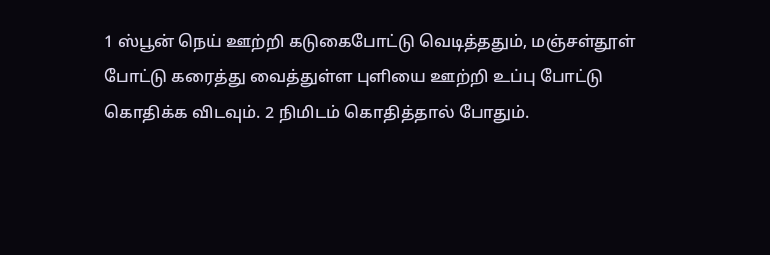1 ஸ்பூன் நெய் ஊற்றி கடுகைபோட்டு வெடித்ததும், மஞ்சள்தூள் போட்டு கரைத்து வைத்துள்ள புளியை ஊற்றி உப்பு போட்டு கொதிக்க விடவும். 2 நிமிடம் கொதித்தால் போதும்.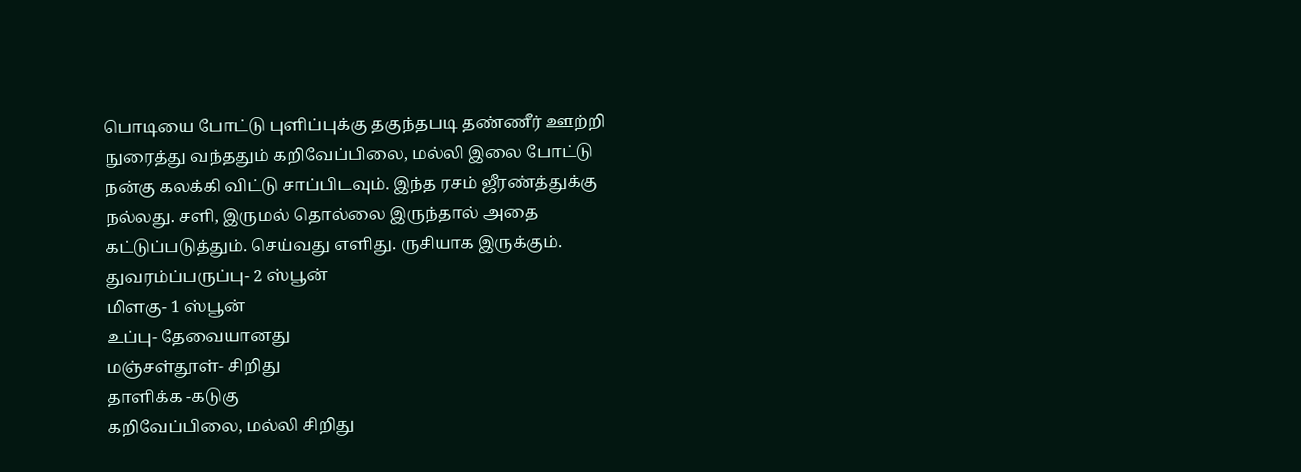பொடியை போட்டு புளிப்புக்கு தகுந்தபடி தண்ணீர் ஊற்றி நுரைத்து வந்ததும் கறிவேப்பிலை, மல்லி இலை போட்டு நன்கு கலக்கி விட்டு சாப்பிடவும். இந்த ரசம் ஜீரண்த்துக்கு நல்லது. சளி, இருமல் தொல்லை இருந்தால் அதை கட்டுப்படுத்தும். செய்வது எளிது. ருசியாக இருக்கும்.
துவரம்ப்பருப்பு- 2 ஸ்பூன்
மிளகு- 1 ஸ்பூன்
உப்பு- தேவையானது
மஞ்சள்தூள்- சிறிது
தாளிக்க -கடுகு
கறிவேப்பிலை, மல்லி சிறிது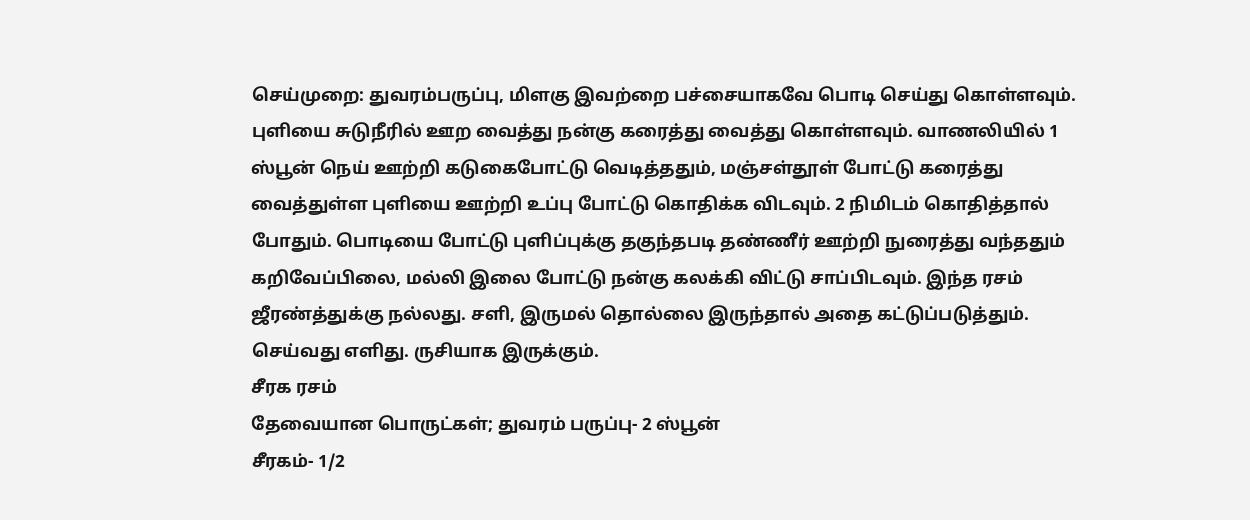செய்முறை: துவரம்பருப்பு, மிளகு இவற்றை பச்சையாகவே பொடி செய்து கொள்ளவும். புளியை சுடுநீரில் ஊற வைத்து நன்கு கரைத்து வைத்து கொள்ளவும். வாணலியில் 1 ஸ்பூன் நெய் ஊற்றி கடுகைபோட்டு வெடித்ததும், மஞ்சள்தூள் போட்டு கரைத்து வைத்துள்ள புளியை ஊற்றி உப்பு போட்டு கொதிக்க விடவும். 2 நிமிடம் கொதித்தால் போதும். பொடியை போட்டு புளிப்புக்கு தகுந்தபடி தண்ணீர் ஊற்றி நுரைத்து வந்ததும் கறிவேப்பிலை, மல்லி இலை போட்டு நன்கு கலக்கி விட்டு சாப்பிடவும். இந்த ரசம் ஜீரண்த்துக்கு நல்லது. சளி, இருமல் தொல்லை இருந்தால் அதை கட்டுப்படுத்தும். செய்வது எளிது. ருசியாக இருக்கும்.
சீரக ரசம்
தேவையான பொருட்கள்; துவரம் பருப்பு- 2 ஸ்பூன்
சீரகம்- 1/2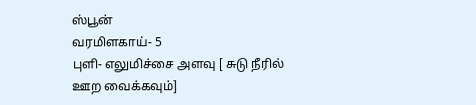ஸ்பூன்
வரமிளகாய்- 5
புளி- எலுமிச்சை அளவு [ சுடு நீரில் ஊற வைக்கவும்]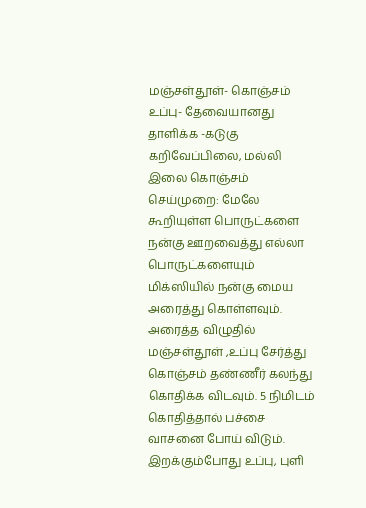மஞ்சள்தூள்- கொஞ்சம்
உப்பு- தேவையானது
தாளிக்க -கடுகு
கறிவேப்பிலை, மல்லி இலை கொஞ்சம்
செய்முறை: மேலே கூறியுள்ள பொருட்களை நன்கு ஊறவைத்து எல்லா பொருட்களையும் மிக்ஸியில் நன்கு மைய அரைத்து கொள்ளவும். அரைத்த விழுதில் மஞ்சள்தூள் ,உப்பு சேர்த்து கொஞ்சம் தண்ணீர் கலந்து கொதிக்க விடவும். 5 நிமிடம் கொதித்தால் பச்சை வாசனை போய் விடும். இறக்கும்போது உப்பு, புளி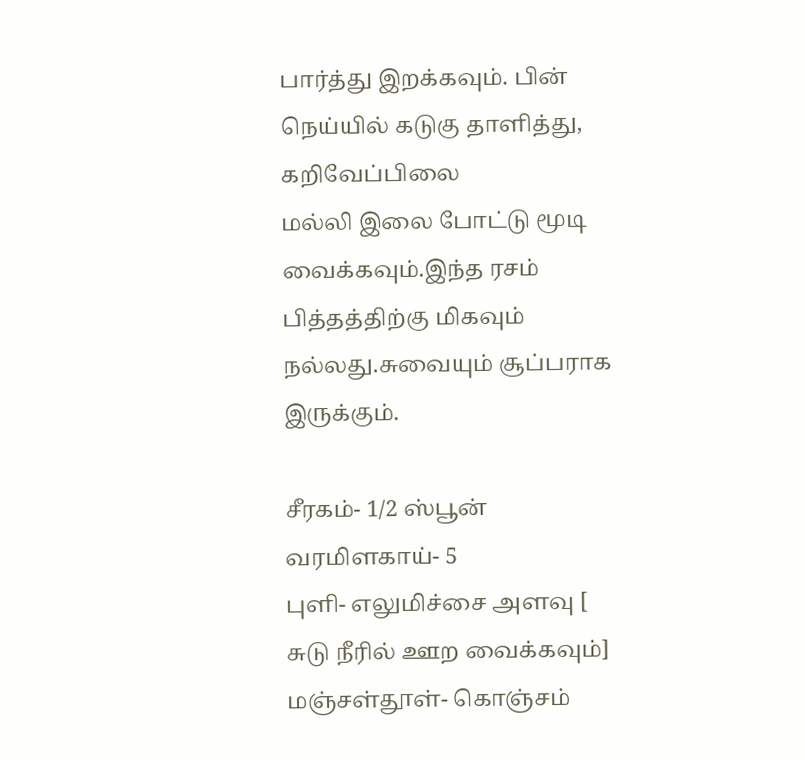பார்த்து இறக்கவும். பின் நெய்யில் கடுகு தாளித்து, கறிவேப்பிலை
மல்லி இலை போட்டு மூடி வைக்கவும்.இந்த ரசம் பித்தத்திற்கு மிகவும் நல்லது.சுவையும் சூப்பராக இருக்கும்.

சீரகம்- 1/2 ஸ்பூன்
வரமிளகாய்- 5
புளி- எலுமிச்சை அளவு [ சுடு நீரில் ஊற வைக்கவும்]
மஞ்சள்தூள்- கொஞ்சம்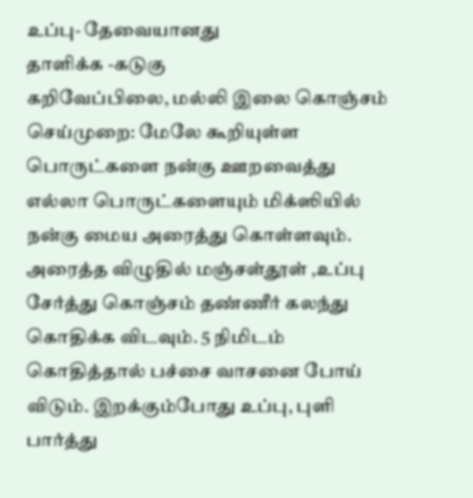உப்பு- தேவையானது
தாளிக்க -கடுகு
கறிவேப்பிலை, மல்லி இலை கொஞ்சம்
செய்முறை: மேலே கூறியுள்ள பொருட்களை நன்கு ஊறவைத்து எல்லா பொருட்களையும் மிக்ஸியில் நன்கு மைய அரைத்து கொள்ளவும். அரைத்த விழுதில் மஞ்சள்தூள் ,உப்பு சேர்த்து கொஞ்சம் தண்ணீர் கலந்து கொதிக்க விடவும். 5 நிமிடம் கொதித்தால் பச்சை வாசனை போய் விடும். இறக்கும்போது உப்பு, புளி பார்த்து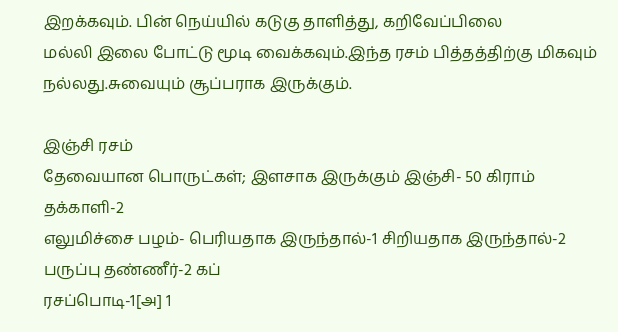இறக்கவும். பின் நெய்யில் கடுகு தாளித்து, கறிவேப்பிலை
மல்லி இலை போட்டு மூடி வைக்கவும்.இந்த ரசம் பித்தத்திற்கு மிகவும் நல்லது.சுவையும் சூப்பராக இருக்கும்.

இஞ்சி ரசம்
தேவையான பொருட்கள்; இளசாக இருக்கும் இஞ்சி- 50 கிராம்
தக்காளி-2
எலுமிச்சை பழம்- பெரியதாக இருந்தால்-1 சிறியதாக இருந்தால்-2
பருப்பு தண்ணீர்-2 கப்
ரசப்பொடி-1[அ] 1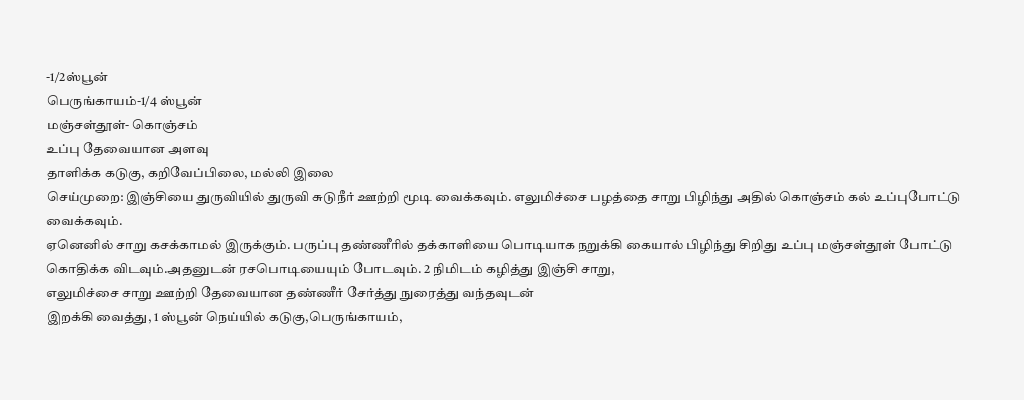-1/2ஸ்பூன்
பெருங்காயம்-1/4 ஸ்பூன்
மஞ்சள்தூள்- கொஞ்சம்
உப்பு தேவையான அளவு
தாளிக்க கடுகு, கறிவேப்பிலை, மல்லி இலை
செய்முறை: இஞ்சியை துருவியில் துருவி சுடுநீர் ஊற்றி மூடி வைக்கவும். எலுமிச்சை பழத்தை சாறு பிழிந்து அதில் கொஞ்சம் கல் உப்புபோட்டு வைக்கவும்.
ஏனெனில் சாறு கசக்காமல் இருக்கும். பருப்பு தண்ணீரில் தக்காளியை பொடியாக நறுக்கி கையால் பிழிந்து சிறிது உப்பு மஞ்சள்தூள் போட்டு கொதிக்க விடவும்.அதனுடன் ரசபொடியையும் போடவும். 2 நிமிடம் கழித்து இஞ்சி சாறு,
எலுமிச்சை சாறு ஊற்றி தேவையான தண்ணீர் சேர்த்து நுரைத்து வந்தவுடன்
இறக்கி வைத்து, 1 ஸ்பூன் நெய்யில் கடுகு,பெருங்காயம்,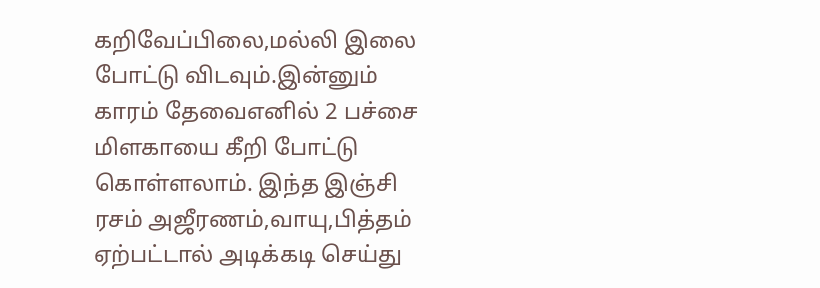கறிவேப்பிலை,மல்லி இலை போட்டு விடவும்.இன்னும் காரம் தேவைஎனில் 2 பச்சை மிளகாயை கீறி போட்டு கொள்ளலாம். இந்த இஞ்சி ரசம் அஜீரணம்,வாயு,பித்தம் ஏற்பட்டால் அடிக்கடி செய்து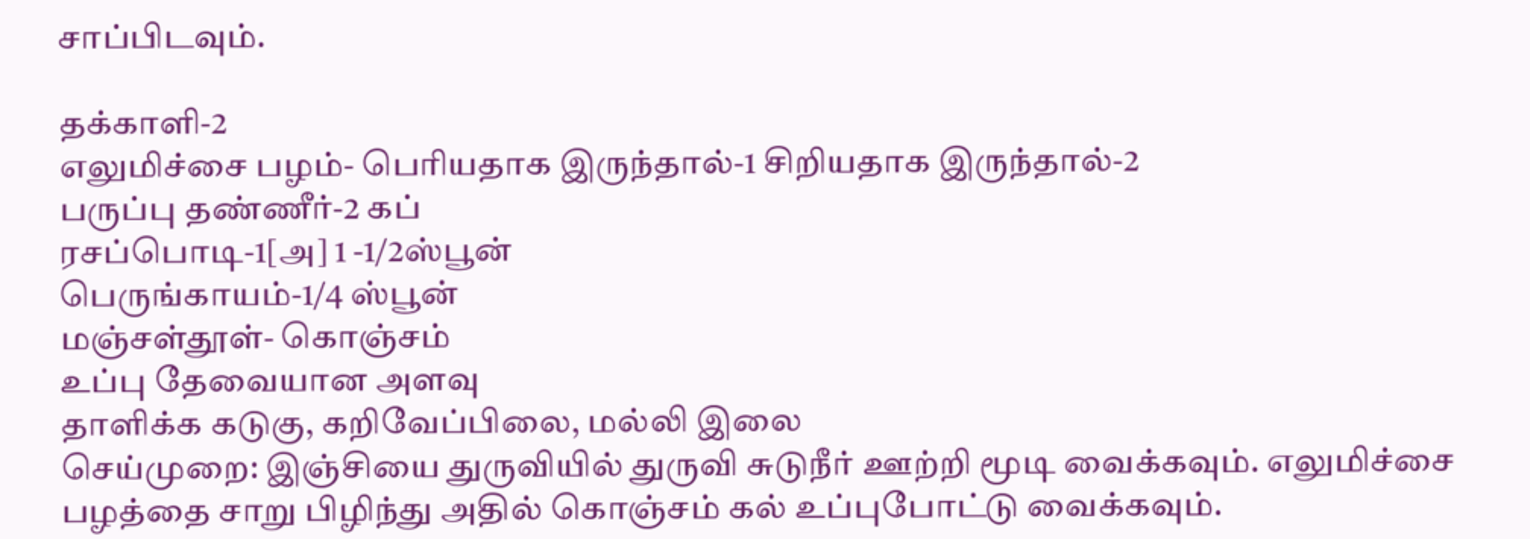சாப்பிடவும்.

தக்காளி-2
எலுமிச்சை பழம்- பெரியதாக இருந்தால்-1 சிறியதாக இருந்தால்-2
பருப்பு தண்ணீர்-2 கப்
ரசப்பொடி-1[அ] 1 -1/2ஸ்பூன்
பெருங்காயம்-1/4 ஸ்பூன்
மஞ்சள்தூள்- கொஞ்சம்
உப்பு தேவையான அளவு
தாளிக்க கடுகு, கறிவேப்பிலை, மல்லி இலை
செய்முறை: இஞ்சியை துருவியில் துருவி சுடுநீர் ஊற்றி மூடி வைக்கவும். எலுமிச்சை பழத்தை சாறு பிழிந்து அதில் கொஞ்சம் கல் உப்புபோட்டு வைக்கவும்.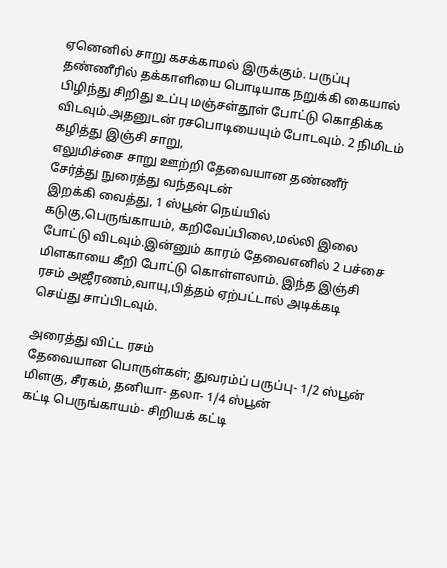ஏனெனில் சாறு கசக்காமல் இருக்கும். பருப்பு தண்ணீரில் தக்காளியை பொடியாக நறுக்கி கையால் பிழிந்து சிறிது உப்பு மஞ்சள்தூள் போட்டு கொதிக்க விடவும்.அதனுடன் ரசபொடியையும் போடவும். 2 நிமிடம் கழித்து இஞ்சி சாறு,
எலுமிச்சை சாறு ஊற்றி தேவையான தண்ணீர் சேர்த்து நுரைத்து வந்தவுடன்
இறக்கி வைத்து, 1 ஸ்பூன் நெய்யில் கடுகு,பெருங்காயம், கறிவேப்பிலை,மல்லி இலை போட்டு விடவும்.இன்னும் காரம் தேவைஎனில் 2 பச்சை மிளகாயை கீறி போட்டு கொள்ளலாம். இந்த இஞ்சி ரசம் அஜீரணம்,வாயு,பித்தம் ஏற்பட்டால் அடிக்கடி செய்து சாப்பிடவும்.

அரைத்து விட்ட ரசம்
தேவையான பொருள்கள்; துவரம்ப் பருப்பு- 1/2 ஸ்பூன்
மிளகு, சீரகம், தனியா- தலா- 1/4 ஸ்பூன்
கட்டி பெருங்காயம்- சிறியக் கட்டி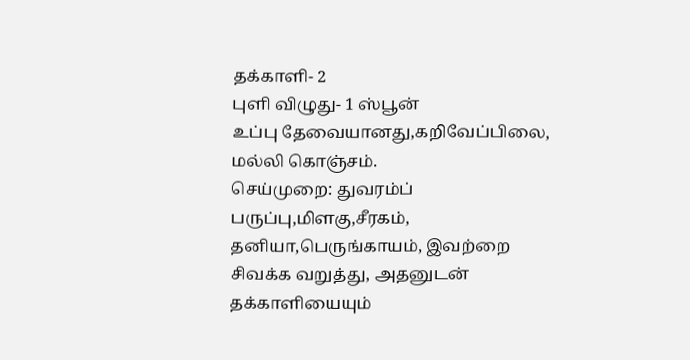தக்காளி- 2
புளி விழுது- 1 ஸ்பூன்
உப்பு தேவையானது,கறிவேப்பிலை, மல்லி கொஞ்சம்.
செய்முறை: துவரம்ப் பருப்பு,மிளகு,சீரகம், தனியா,பெருங்காயம், இவற்றை சிவக்க வறுத்து, அதனுடன் தக்காளியையும்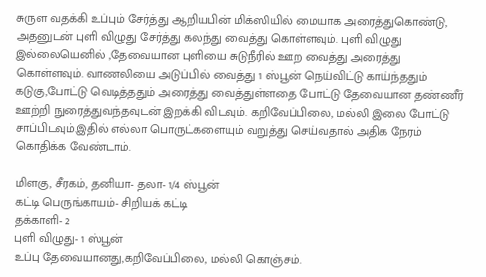சுருள வதக்கி உப்பும் சேர்த்து ஆறியபின் மிக்ஸியில் மையாக அரைத்துகொண்டு, அதனுடன் புளி விழுது சேர்த்து கலந்து வைத்து கொள்ளவும். புளி விழுது இல்லையெனில் ,தேவையான புளியை சுடுநீரில் ஊற வைத்து அரைத்து கொள்ளவும். வாணலியை அடுப்பில் வைத்து 1 ஸ்பூன் நெய்விட்டு காய்ந்ததும் கடுகு,போட்டு வெடித்ததும் அரைத்து வைத்துள்ளதை போட்டு தேவையான தண்ணீர் ஊற்றி நுரைத்துவந்தவுடன் இறக்கி விடவும். கறிவேப்பிலை, மல்லி இலை போட்டு சாப்பிடவும்.இதில் எல்லா பொருட்களையும் வறுத்து செய்வதால் அதிக நேரம் கொதிக்க வேண்டாம்.

மிளகு, சீரகம், தனியா- தலா- 1/4 ஸ்பூன்
கட்டி பெருங்காயம்- சிறியக் கட்டி
தக்காளி- 2
புளி விழுது- 1 ஸ்பூன்
உப்பு தேவையானது,கறிவேப்பிலை, மல்லி கொஞ்சம்.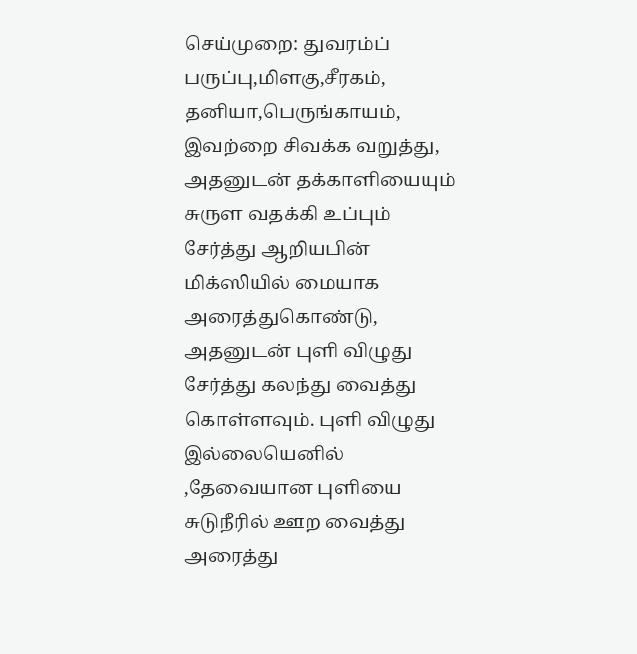செய்முறை: துவரம்ப் பருப்பு,மிளகு,சீரகம், தனியா,பெருங்காயம், இவற்றை சிவக்க வறுத்து, அதனுடன் தக்காளியையும் சுருள வதக்கி உப்பும் சேர்த்து ஆறியபின் மிக்ஸியில் மையாக அரைத்துகொண்டு, அதனுடன் புளி விழுது சேர்த்து கலந்து வைத்து கொள்ளவும். புளி விழுது இல்லையெனில் ,தேவையான புளியை சுடுநீரில் ஊற வைத்து அரைத்து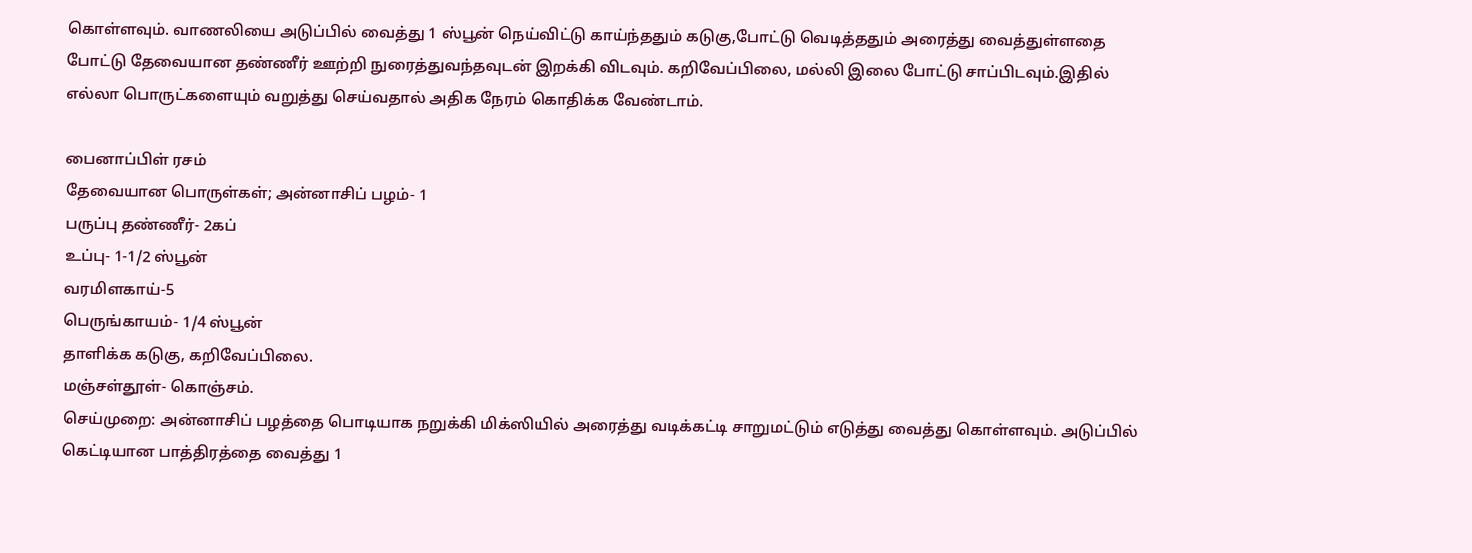கொள்ளவும். வாணலியை அடுப்பில் வைத்து 1 ஸ்பூன் நெய்விட்டு காய்ந்ததும் கடுகு,போட்டு வெடித்ததும் அரைத்து வைத்துள்ளதை போட்டு தேவையான தண்ணீர் ஊற்றி நுரைத்துவந்தவுடன் இறக்கி விடவும். கறிவேப்பிலை, மல்லி இலை போட்டு சாப்பிடவும்.இதில் எல்லா பொருட்களையும் வறுத்து செய்வதால் அதிக நேரம் கொதிக்க வேண்டாம்.

பைனாப்பிள் ரசம்
தேவையான பொருள்கள்; அன்னாசிப் பழம்- 1
பருப்பு தண்ணீர்- 2கப்
உப்பு- 1-1/2 ஸ்பூன்
வரமிளகாய்-5
பெருங்காயம்- 1/4 ஸ்பூன்
தாளிக்க கடுகு, கறிவேப்பிலை.
மஞ்சள்தூள்- கொஞ்சம்.
செய்முறை: அன்னாசிப் பழத்தை பொடியாக நறுக்கி மிக்ஸியில் அரைத்து வடிக்கட்டி சாறுமட்டும் எடுத்து வைத்து கொள்ளவும். அடுப்பில் கெட்டியான பாத்திரத்தை வைத்து 1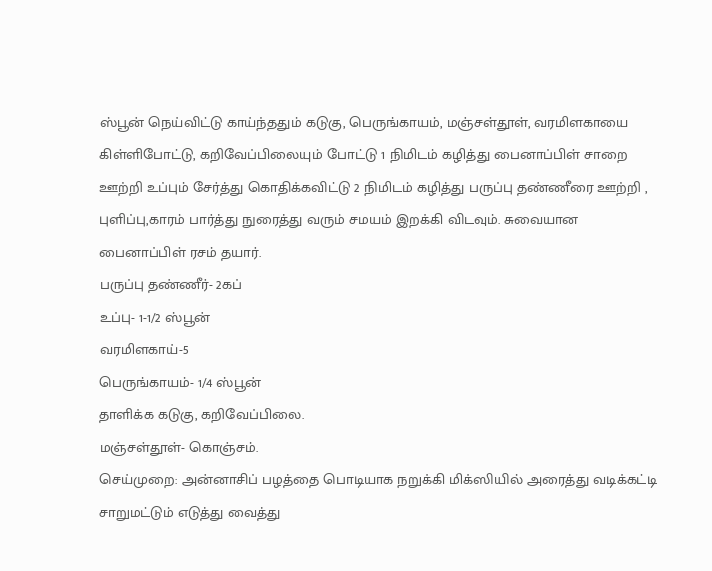ஸ்பூன் நெய்விட்டு காய்ந்ததும் கடுகு, பெருங்காயம், மஞ்சள்தூள், வரமிளகாயை கிள்ளிபோட்டு, கறிவேப்பிலையும் போட்டு 1 நிமிடம் கழித்து பைனாப்பிள் சாறை ஊற்றி உப்பும் சேர்த்து கொதிக்கவிட்டு 2 நிமிடம் கழித்து பருப்பு தண்ணீரை ஊற்றி , புளிப்பு,காரம் பார்த்து நுரைத்து வரும் சமயம் இறக்கி விடவும். சுவையான பைனாப்பிள் ரசம் தயார்.
பருப்பு தண்ணீர்- 2கப்
உப்பு- 1-1/2 ஸ்பூன்
வரமிளகாய்-5
பெருங்காயம்- 1/4 ஸ்பூன்
தாளிக்க கடுகு, கறிவேப்பிலை.
மஞ்சள்தூள்- கொஞ்சம்.
செய்முறை: அன்னாசிப் பழத்தை பொடியாக நறுக்கி மிக்ஸியில் அரைத்து வடிக்கட்டி சாறுமட்டும் எடுத்து வைத்து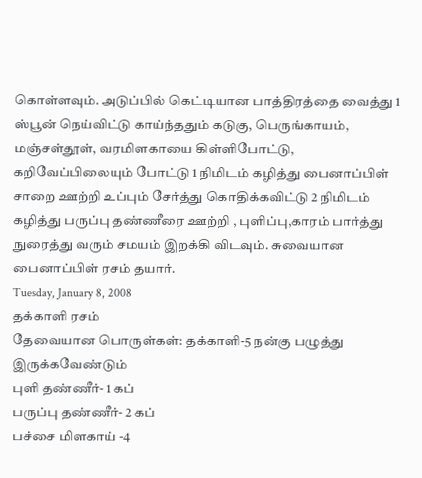கொள்ளவும். அடுப்பில் கெட்டியான பாத்திரத்தை வைத்து 1 ஸ்பூன் நெய்விட்டு காய்ந்ததும் கடுகு, பெருங்காயம், மஞ்சள்தூள், வரமிளகாயை கிள்ளிபோட்டு, கறிவேப்பிலையும் போட்டு 1 நிமிடம் கழித்து பைனாப்பிள் சாறை ஊற்றி உப்பும் சேர்த்து கொதிக்கவிட்டு 2 நிமிடம் கழித்து பருப்பு தண்ணீரை ஊற்றி , புளிப்பு,காரம் பார்த்து நுரைத்து வரும் சமயம் இறக்கி விடவும். சுவையான பைனாப்பிள் ரசம் தயார்.
Tuesday, January 8, 2008
தக்காளி ரசம்
தேவையான பொருள்கள்: தக்காளி-5 நன்கு பழுத்து இருக்கவேண்டும்
புளி தண்ணீர்- 1 கப்
பருப்பு தண்ணீர்- 2 கப்
பச்சை மிளகாய் -4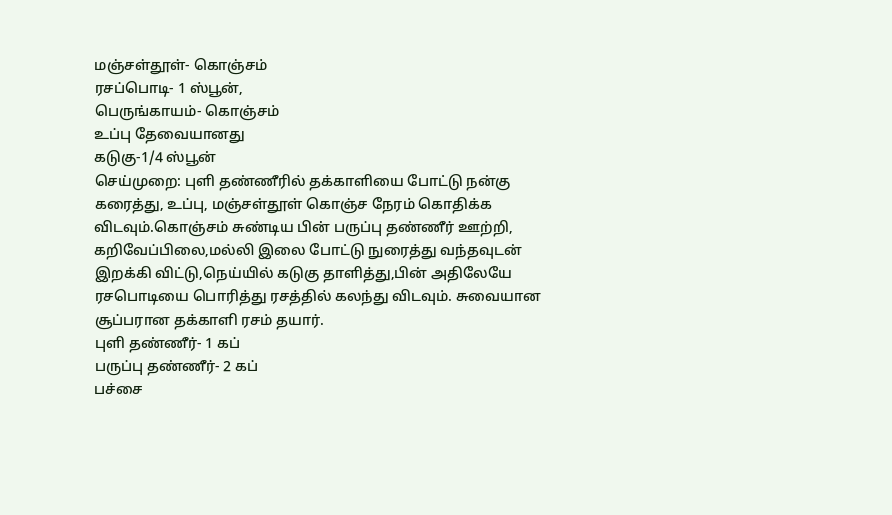மஞ்சள்தூள்- கொஞ்சம்
ரசப்பொடி- 1 ஸ்பூன்,
பெருங்காயம்- கொஞ்சம்
உப்பு தேவையானது
கடுகு-1/4 ஸ்பூன்
செய்முறை: புளி தண்ணீரில் தக்காளியை போட்டு நன்கு கரைத்து, உப்பு, மஞ்சள்தூள் கொஞ்ச நேரம் கொதிக்க விடவும்.கொஞ்சம் சுண்டிய பின் பருப்பு தண்ணீர் ஊற்றி, கறிவேப்பிலை,மல்லி இலை போட்டு நுரைத்து வந்தவுடன் இறக்கி விட்டு,நெய்யில் கடுகு தாளித்து,பின் அதிலேயே ரசபொடியை பொரித்து ரசத்தில் கலந்து விடவும். சுவையான சூப்பரான தக்காளி ரசம் தயார்.
புளி தண்ணீர்- 1 கப்
பருப்பு தண்ணீர்- 2 கப்
பச்சை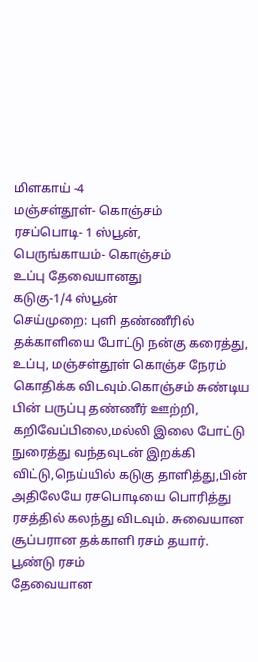மிளகாய் -4
மஞ்சள்தூள்- கொஞ்சம்
ரசப்பொடி- 1 ஸ்பூன்,
பெருங்காயம்- கொஞ்சம்
உப்பு தேவையானது
கடுகு-1/4 ஸ்பூன்
செய்முறை: புளி தண்ணீரில் தக்காளியை போட்டு நன்கு கரைத்து, உப்பு, மஞ்சள்தூள் கொஞ்ச நேரம் கொதிக்க விடவும்.கொஞ்சம் சுண்டிய பின் பருப்பு தண்ணீர் ஊற்றி, கறிவேப்பிலை,மல்லி இலை போட்டு நுரைத்து வந்தவுடன் இறக்கி விட்டு,நெய்யில் கடுகு தாளித்து,பின் அதிலேயே ரசபொடியை பொரித்து ரசத்தில் கலந்து விடவும். சுவையான சூப்பரான தக்காளி ரசம் தயார்.
பூண்டு ரசம்
தேவையான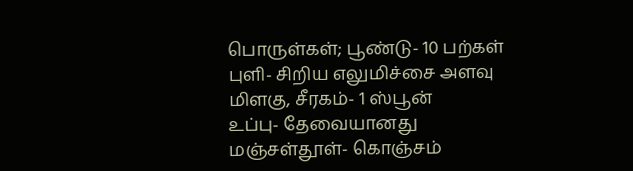பொருள்கள்; பூண்டு- 10 பற்கள்
புளி- சிறிய எலுமிச்சை அளவு
மிளகு, சீரகம்- 1 ஸ்பூன்
உப்பு- தேவையானது
மஞ்சள்தூள்- கொஞ்சம்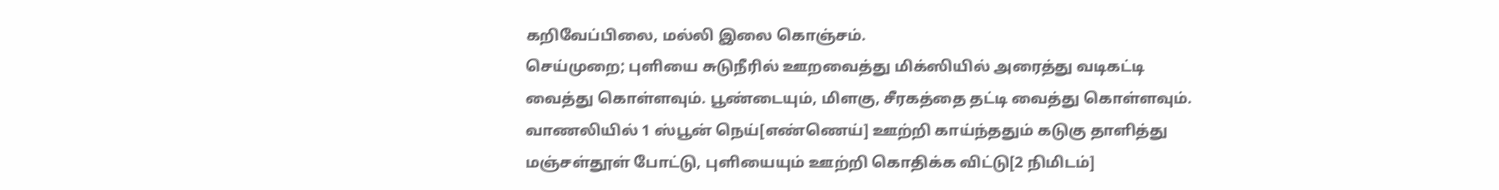கறிவேப்பிலை, மல்லி இலை கொஞ்சம்.
செய்முறை; புளியை சுடுநீரில் ஊறவைத்து மிக்ஸியில் அரைத்து வடிகட்டி வைத்து கொள்ளவும். பூண்டையும், மிளகு, சீரகத்தை தட்டி வைத்து கொள்ளவும். வாணலியில் 1 ஸ்பூன் நெய்[எண்ணெய்] ஊற்றி காய்ந்ததும் கடுகு தாளித்து மஞ்சள்தூள் போட்டு, புளியையும் ஊற்றி கொதிக்க விட்டு[2 நிமிடம்]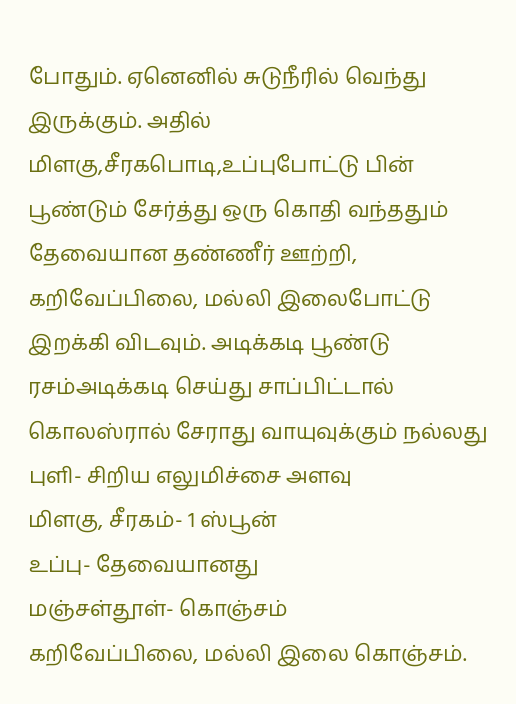போதும். ஏனெனில் சுடுநீரில் வெந்து இருக்கும். அதில் மிளகு,சீரகபொடி,உப்புபோட்டு பின் பூண்டும் சேர்த்து ஒரு கொதி வந்ததும் தேவையான தண்ணீர் ஊற்றி,
கறிவேப்பிலை, மல்லி இலைபோட்டு இறக்கி விடவும். அடிக்கடி பூண்டு ரசம்அடிக்கடி செய்து சாப்பிட்டால் கொலஸ்ரால் சேராது வாயுவுக்கும் நல்லது
புளி- சிறிய எலுமிச்சை அளவு
மிளகு, சீரகம்- 1 ஸ்பூன்
உப்பு- தேவையானது
மஞ்சள்தூள்- கொஞ்சம்
கறிவேப்பிலை, மல்லி இலை கொஞ்சம்.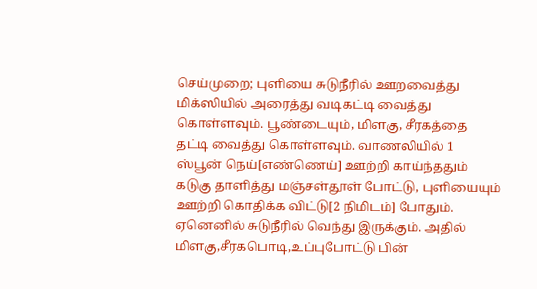செய்முறை; புளியை சுடுநீரில் ஊறவைத்து மிக்ஸியில் அரைத்து வடிகட்டி வைத்து கொள்ளவும். பூண்டையும், மிளகு, சீரகத்தை தட்டி வைத்து கொள்ளவும். வாணலியில் 1 ஸ்பூன் நெய்[எண்ணெய்] ஊற்றி காய்ந்ததும் கடுகு தாளித்து மஞ்சள்தூள் போட்டு, புளியையும் ஊற்றி கொதிக்க விட்டு[2 நிமிடம்] போதும். ஏனெனில் சுடுநீரில் வெந்து இருக்கும். அதில் மிளகு,சீரகபொடி,உப்புபோட்டு பின்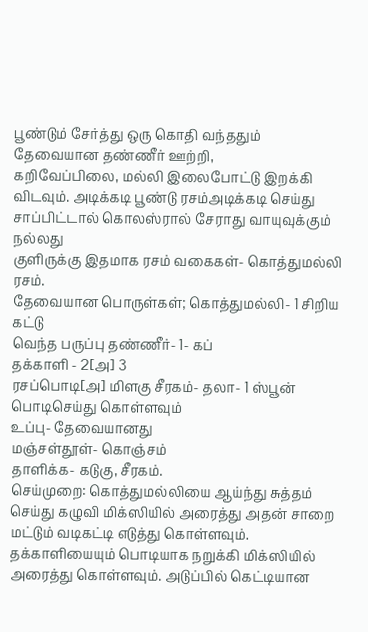பூண்டும் சேர்த்து ஒரு கொதி வந்ததும் தேவையான தண்ணீர் ஊற்றி,
கறிவேப்பிலை, மல்லி இலைபோட்டு இறக்கி விடவும். அடிக்கடி பூண்டு ரசம்அடிக்கடி செய்து சாப்பிட்டால் கொலஸ்ரால் சேராது வாயுவுக்கும் நல்லது
குளிருக்கு இதமாக ரசம் வகைகள்- கொத்துமல்லி ரசம்.
தேவையான பொருள்கள்; கொத்துமல்லி- 1 சிறிய கட்டு
வெந்த பருப்பு தண்ணீர்- 1- கப்
தக்காளி - 2[அ] 3
ரசப்பொடி[அ] மிளகு சீரகம்- தலா- 1 ஸ்பூன்
பொடிசெய்து கொள்ளவும்
உப்பு- தேவையானது
மஞ்சள்தூள்- கொஞ்சம்
தாளிக்க- கடுகு, சீரகம்.
செய்முறை: கொத்துமல்லியை ஆய்ந்து சுத்தம் செய்து கழுவி மிக்ஸியில் அரைத்து அதன் சாறை மட்டும் வடிகட்டி எடுத்து கொள்ளவும். தக்காளியையும் பொடியாக நறுக்கி மிக்ஸியில் அரைத்து கொள்ளவும். அடுப்பில் கெட்டியான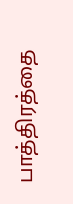பாத்திரத்தை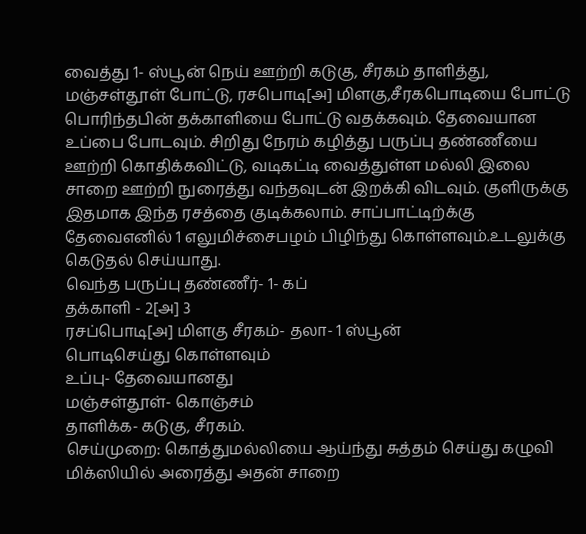வைத்து 1- ஸ்பூன் நெய் ஊற்றி கடுகு, சீரகம் தாளித்து, மஞ்சள்தூள் போட்டு, ரசபொடி[அ] மிளகு,சீரகபொடியை போட்டு பொரிந்தபின் தக்காளியை போட்டு வதக்கவும். தேவையான உப்பை போடவும். சிறிது நேரம் கழித்து பருப்பு தண்ணீயை ஊற்றி கொதிக்கவிட்டு, வடிகட்டி வைத்துள்ள மல்லி இலை சாறை ஊற்றி நுரைத்து வந்தவுடன் இறக்கி விடவும். குளிருக்கு இதமாக இந்த ரசத்தை குடிக்கலாம். சாப்பாட்டிற்க்கு தேவைஎனில் 1 எலுமிச்சைபழம் பிழிந்து கொள்ளவும்.உடலுக்கு கெடுதல் செய்யாது.
வெந்த பருப்பு தண்ணீர்- 1- கப்
தக்காளி - 2[அ] 3
ரசப்பொடி[அ] மிளகு சீரகம்- தலா- 1 ஸ்பூன்
பொடிசெய்து கொள்ளவும்
உப்பு- தேவையானது
மஞ்சள்தூள்- கொஞ்சம்
தாளிக்க- கடுகு, சீரகம்.
செய்முறை: கொத்துமல்லியை ஆய்ந்து சுத்தம் செய்து கழுவி மிக்ஸியில் அரைத்து அதன் சாறை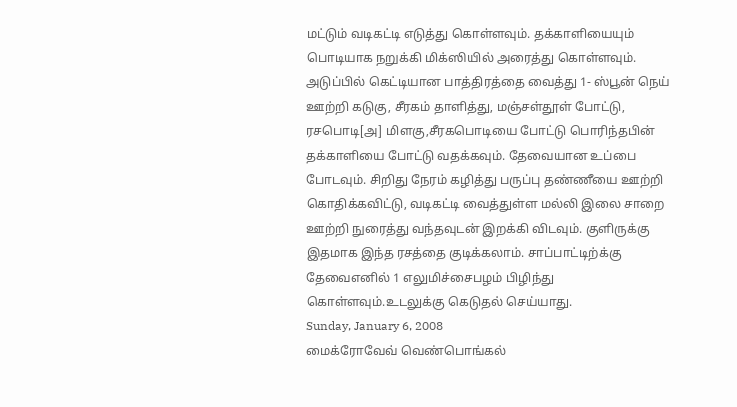மட்டும் வடிகட்டி எடுத்து கொள்ளவும். தக்காளியையும் பொடியாக நறுக்கி மிக்ஸியில் அரைத்து கொள்ளவும். அடுப்பில் கெட்டியான பாத்திரத்தை வைத்து 1- ஸ்பூன் நெய் ஊற்றி கடுகு, சீரகம் தாளித்து, மஞ்சள்தூள் போட்டு, ரசபொடி[அ] மிளகு,சீரகபொடியை போட்டு பொரிந்தபின் தக்காளியை போட்டு வதக்கவும். தேவையான உப்பை போடவும். சிறிது நேரம் கழித்து பருப்பு தண்ணீயை ஊற்றி கொதிக்கவிட்டு, வடிகட்டி வைத்துள்ள மல்லி இலை சாறை ஊற்றி நுரைத்து வந்தவுடன் இறக்கி விடவும். குளிருக்கு இதமாக இந்த ரசத்தை குடிக்கலாம். சாப்பாட்டிற்க்கு தேவைஎனில் 1 எலுமிச்சைபழம் பிழிந்து கொள்ளவும்.உடலுக்கு கெடுதல் செய்யாது.
Sunday, January 6, 2008
மைக்ரோவேவ் வெண்பொங்கல்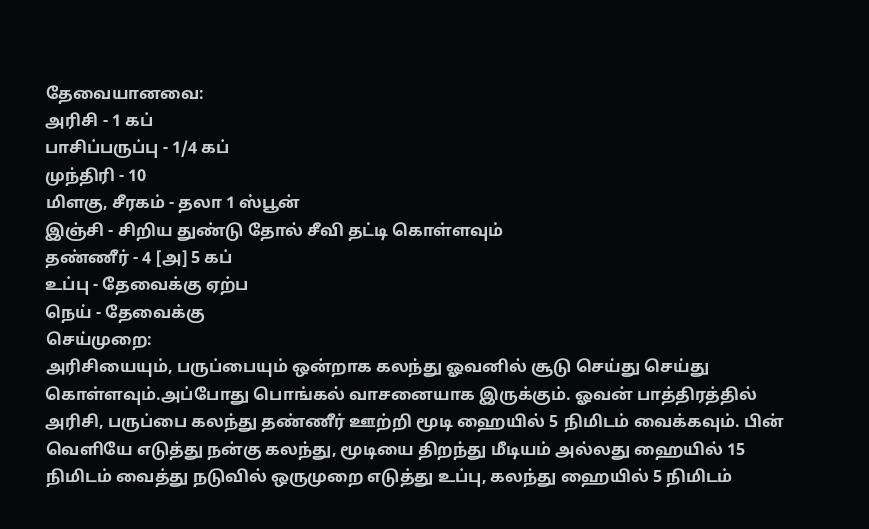தேவையானவை:
அரிசி - 1 கப்
பாசிப்பருப்பு - 1/4 கப்
முந்திரி - 10
மிளகு, சீரகம் - தலா 1 ஸ்பூன்
இஞ்சி - சிறிய துண்டு தோல் சீவி தட்டி கொள்ளவும்
தண்ணீர் - 4 [அ] 5 கப்
உப்பு - தேவைக்கு ஏற்ப
நெய் - தேவைக்கு
செய்முறை:
அரிசியையும், பருப்பையும் ஒன்றாக கலந்து ஓவனில் சூடு செய்து செய்து கொள்ளவும்.அப்போது பொங்கல் வாசனையாக இருக்கும். ஓவன் பாத்திரத்தில் அரிசி, பருப்பை கலந்து தண்ணீர் ஊற்றி மூடி ஹையில் 5 நிமிடம் வைக்கவும். பின் வெளியே எடுத்து நன்கு கலந்து, மூடியை திறந்து மீடியம் அல்லது ஹையில் 15 நிமிடம் வைத்து நடுவில் ஒருமுறை எடுத்து உப்பு, கலந்து ஹையில் 5 நிமிடம்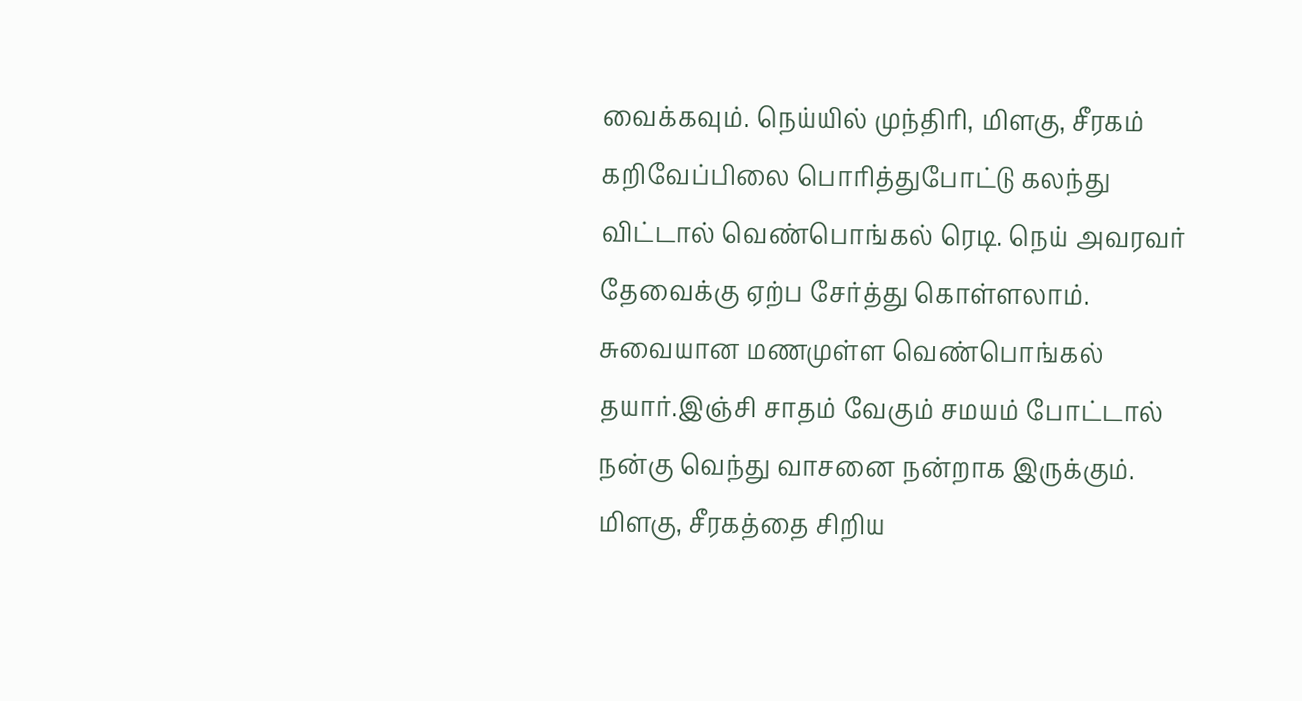வைக்கவும். நெய்யில் முந்திரி, மிளகு, சீரகம் கறிவேப்பிலை பொரித்துபோட்டு கலந்து விட்டால் வெண்பொங்கல் ரெடி. நெய் அவரவர் தேவைக்கு ஏற்ப சேர்த்து கொள்ளலாம். சுவையான மணமுள்ள வெண்பொங்கல் தயார்.இஞ்சி சாதம் வேகும் சமயம் போட்டால் நன்கு வெந்து வாசனை நன்றாக இருக்கும். மிளகு, சீரகத்தை சிறிய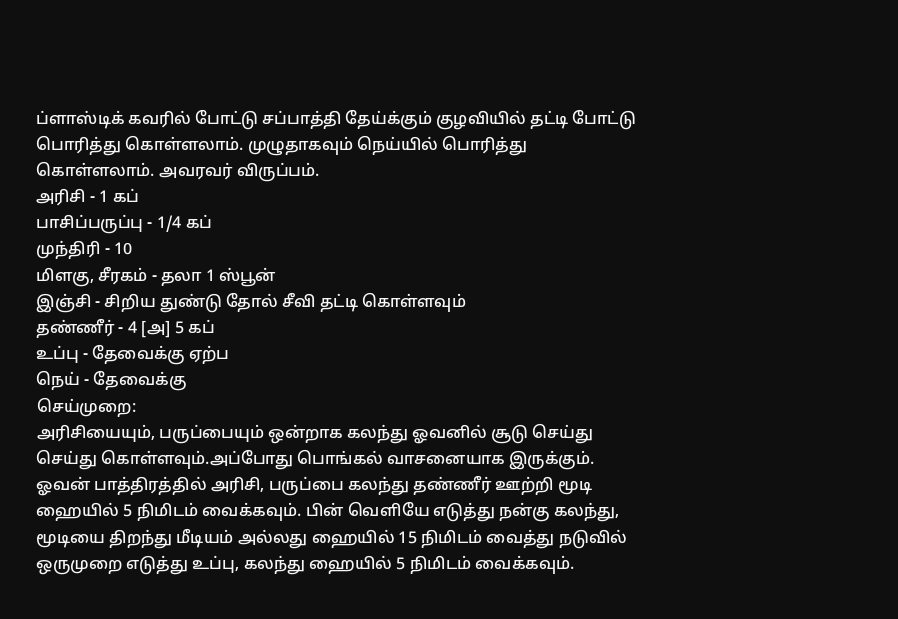ப்ளாஸ்டிக் கவரில் போட்டு சப்பாத்தி தேய்க்கும் குழவியில் தட்டி போட்டு பொரித்து கொள்ளலாம். முழுதாகவும் நெய்யில் பொரித்து கொள்ளலாம். அவரவர் விருப்பம்.
அரிசி - 1 கப்
பாசிப்பருப்பு - 1/4 கப்
முந்திரி - 10
மிளகு, சீரகம் - தலா 1 ஸ்பூன்
இஞ்சி - சிறிய துண்டு தோல் சீவி தட்டி கொள்ளவும்
தண்ணீர் - 4 [அ] 5 கப்
உப்பு - தேவைக்கு ஏற்ப
நெய் - தேவைக்கு
செய்முறை:
அரிசியையும், பருப்பையும் ஒன்றாக கலந்து ஓவனில் சூடு செய்து செய்து கொள்ளவும்.அப்போது பொங்கல் வாசனையாக இருக்கும். ஓவன் பாத்திரத்தில் அரிசி, பருப்பை கலந்து தண்ணீர் ஊற்றி மூடி ஹையில் 5 நிமிடம் வைக்கவும். பின் வெளியே எடுத்து நன்கு கலந்து, மூடியை திறந்து மீடியம் அல்லது ஹையில் 15 நிமிடம் வைத்து நடுவில் ஒருமுறை எடுத்து உப்பு, கலந்து ஹையில் 5 நிமிடம் வைக்கவும்.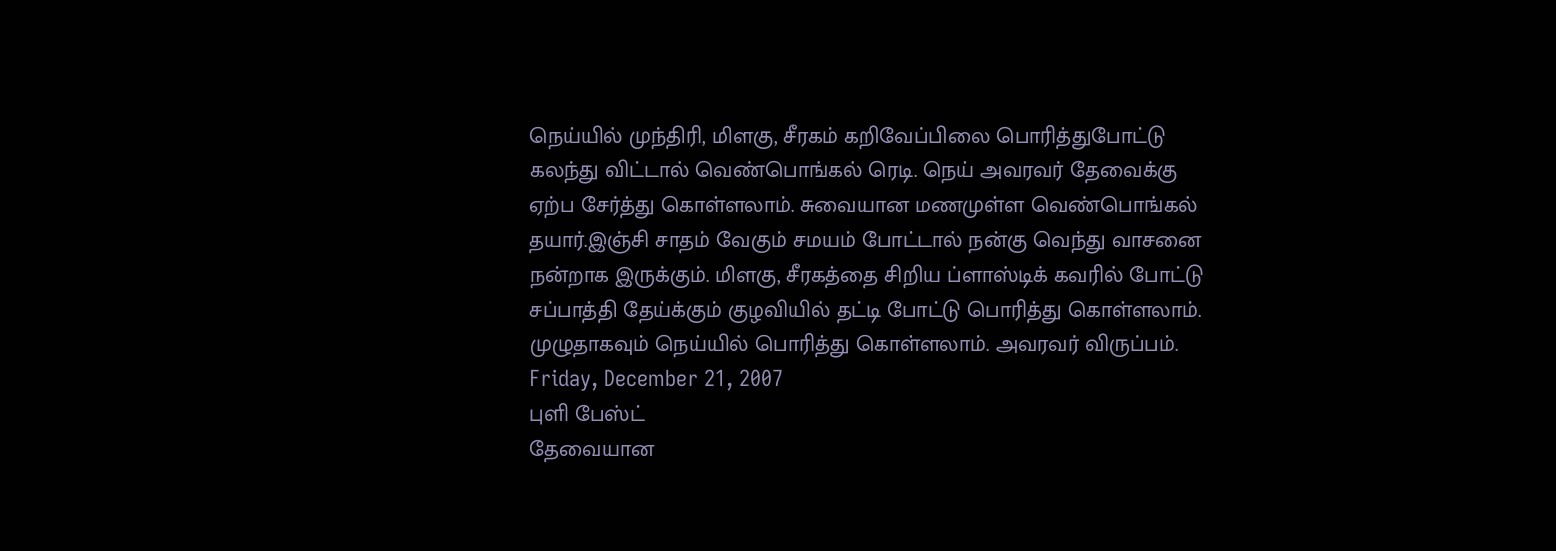நெய்யில் முந்திரி, மிளகு, சீரகம் கறிவேப்பிலை பொரித்துபோட்டு கலந்து விட்டால் வெண்பொங்கல் ரெடி. நெய் அவரவர் தேவைக்கு ஏற்ப சேர்த்து கொள்ளலாம். சுவையான மணமுள்ள வெண்பொங்கல் தயார்.இஞ்சி சாதம் வேகும் சமயம் போட்டால் நன்கு வெந்து வாசனை நன்றாக இருக்கும். மிளகு, சீரகத்தை சிறிய ப்ளாஸ்டிக் கவரில் போட்டு சப்பாத்தி தேய்க்கும் குழவியில் தட்டி போட்டு பொரித்து கொள்ளலாம். முழுதாகவும் நெய்யில் பொரித்து கொள்ளலாம். அவரவர் விருப்பம்.
Friday, December 21, 2007
புளி பேஸ்ட்
தேவையான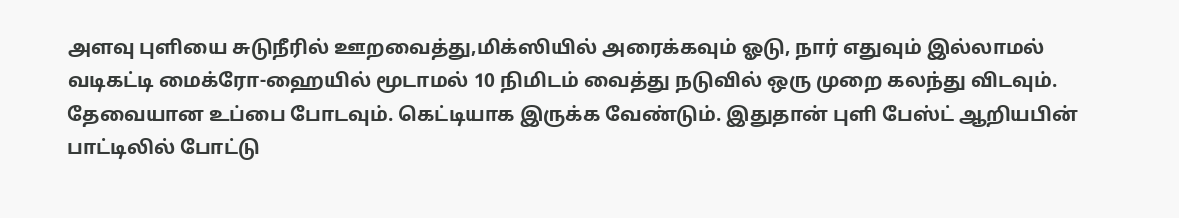அளவு புளியை சுடுநீரில் ஊறவைத்து,மிக்ஸியில் அரைக்கவும் ஓடு, நார் எதுவும் இல்லாமல் வடிகட்டி மைக்ரோ-ஹையில் மூடாமல் 10 நிமிடம் வைத்து நடுவில் ஒரு முறை கலந்து விடவும். தேவையான உப்பை போடவும். கெட்டியாக இருக்க வேண்டும். இதுதான் புளி பேஸ்ட் ஆறியபின் பாட்டிலில் போட்டு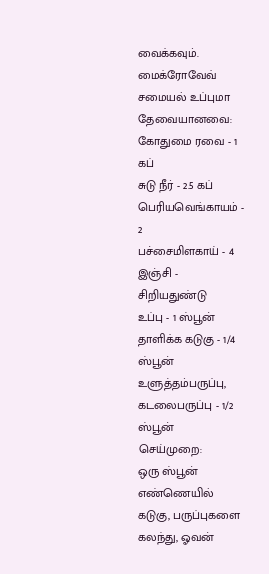வைக்கவும்.
மைக்ரோவேவ் சமையல் உப்புமா
தேவையானவை:
கோதுமை ரவை - 1 கப்
சுடு நீர் - 2.5 கப்
பெரியவெங்காயம் - 2
பச்சைமிளகாய் - 4
இஞ்சி - சிறியதுண்டு
உப்பு - 1 ஸ்பூன்
தாளிக்க கடுகு - 1/4 ஸ்பூன்
உளுத்தம்பருப்பு, கடலைபருப்பு - 1/2 ஸ்பூன்
செய்முறை:
ஒரு ஸ்பூன் எண்ணெயில் கடுகு, பருப்புகளை கலந்து, ஓவன்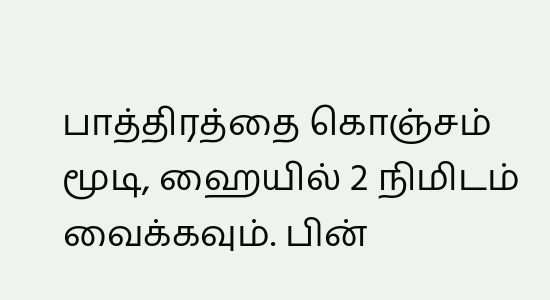பாத்திரத்தை கொஞ்சம் மூடி, ஹையில் 2 நிமிடம் வைக்கவும். பின்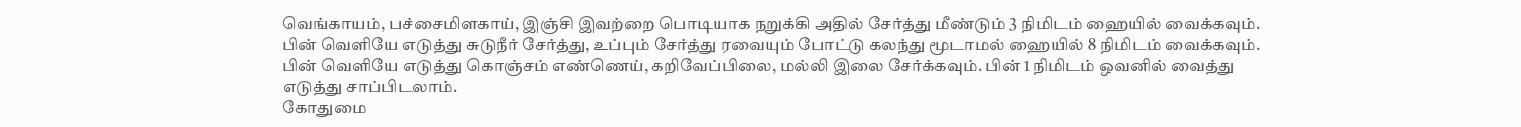வெங்காயம், பச்சைமிளகாய், இஞ்சி இவற்றை பொடியாக நறுக்கி அதில் சேர்த்து மீண்டும் 3 நிமிடம் ஹையில் வைக்கவும். பின் வெளியே எடுத்து சுடுநீர் சேர்த்து, உப்பும் சேர்த்து ரவையும் போட்டு கலந்து மூடாமல் ஹையில் 8 நிமிடம் வைக்கவும். பின் வெளியே எடுத்து கொஞ்சம் எண்ணெய், கறிவேப்பிலை, மல்லி இலை சேர்க்கவும். பின் 1 நிமிடம் ஒவனில் வைத்து எடுத்து சாப்பிடலாம்.
கோதுமை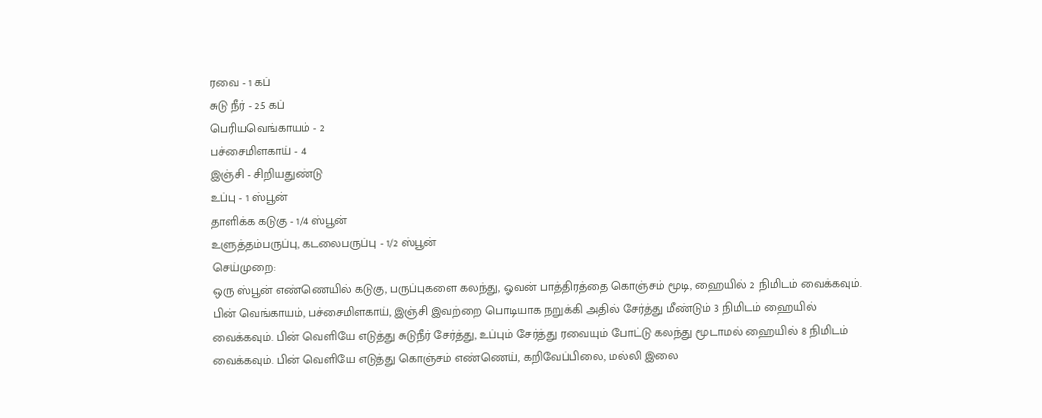ரவை - 1 கப்
சுடு நீர் - 2.5 கப்
பெரியவெங்காயம் - 2
பச்சைமிளகாய் - 4
இஞ்சி - சிறியதுண்டு
உப்பு - 1 ஸ்பூன்
தாளிக்க கடுகு - 1/4 ஸ்பூன்
உளுத்தம்பருப்பு, கடலைபருப்பு - 1/2 ஸ்பூன்
செய்முறை:
ஒரு ஸ்பூன் எண்ணெயில் கடுகு, பருப்புகளை கலந்து, ஓவன் பாத்திரத்தை கொஞ்சம் மூடி, ஹையில் 2 நிமிடம் வைக்கவும். பின் வெங்காயம், பச்சைமிளகாய், இஞ்சி இவற்றை பொடியாக நறுக்கி அதில் சேர்த்து மீண்டும் 3 நிமிடம் ஹையில் வைக்கவும். பின் வெளியே எடுத்து சுடுநீர் சேர்த்து, உப்பும் சேர்த்து ரவையும் போட்டு கலந்து மூடாமல் ஹையில் 8 நிமிடம் வைக்கவும். பின் வெளியே எடுத்து கொஞ்சம் எண்ணெய், கறிவேப்பிலை, மல்லி இலை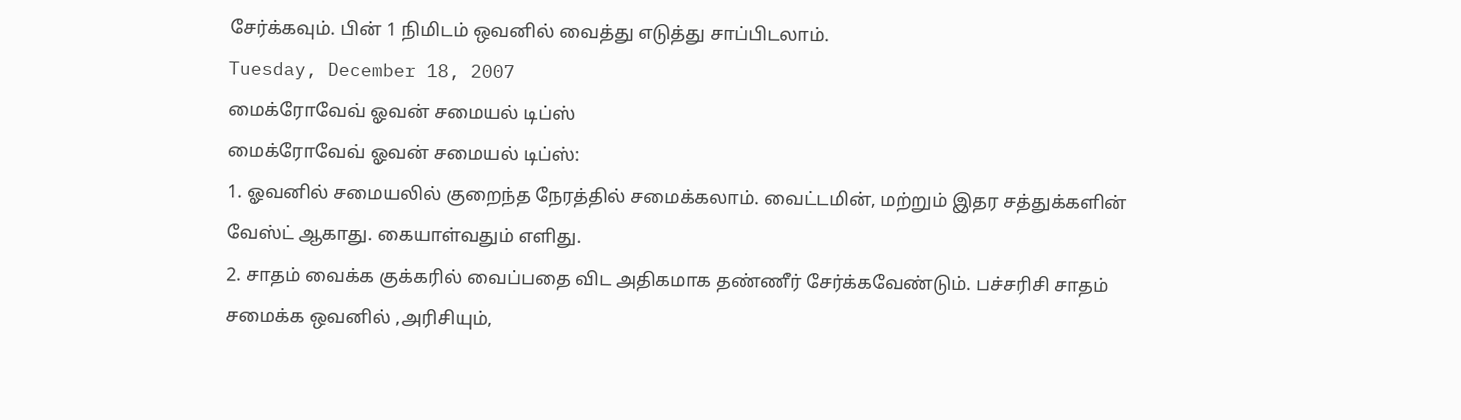சேர்க்கவும். பின் 1 நிமிடம் ஒவனில் வைத்து எடுத்து சாப்பிடலாம்.
Tuesday, December 18, 2007
மைக்ரோவேவ் ஓவன் சமையல் டிப்ஸ்
மைக்ரோவேவ் ஓவன் சமையல் டிப்ஸ்:
1. ஓவனில் சமையலில் குறைந்த நேரத்தில் சமைக்கலாம். வைட்டமின், மற்றும் இதர சத்துக்களின் வேஸ்ட் ஆகாது. கையாள்வதும் எளிது.
2. சாதம் வைக்க குக்கரில் வைப்பதை விட அதிகமாக தண்ணீர் சேர்க்கவேண்டும். பச்சரிசி சாதம் சமைக்க ஒவனில் ,அரிசியும்,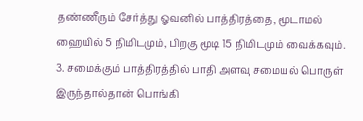தண்ணீரும் சேர்த்து ஓவனில் பாத்திரத்தை, மூடாமல் ஹையில் 5 நிமிடமும், பிறகு மூடி 15 நிமிடமும் வைக்கவும்.
3. சமைக்கும் பாத்திரத்தில் பாதி அளவு சமையல் பொருள் இருந்தால்தான் பொங்கி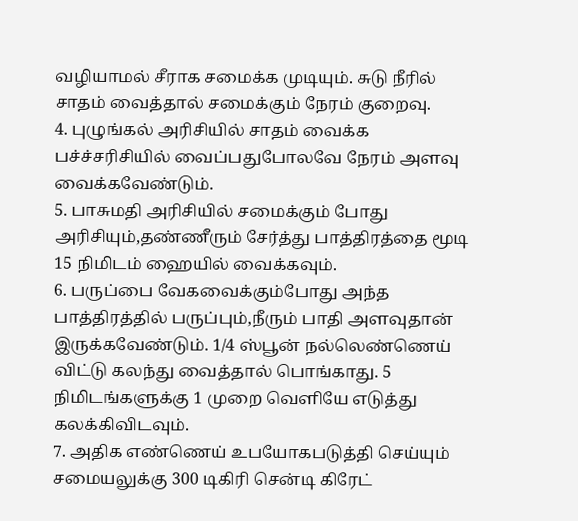வழியாமல் சீராக சமைக்க முடியும். சுடு நீரில் சாதம் வைத்தால் சமைக்கும் நேரம் குறைவு.
4. புழுங்கல் அரிசியில் சாதம் வைக்க பச்ச்சரிசியில் வைப்பதுபோலவே நேரம் அளவு வைக்கவேண்டும்.
5. பாசுமதி அரிசியில் சமைக்கும் போது அரிசியும்,தண்ணீரும் சேர்த்து பாத்திரத்தை மூடி 15 நிமிடம் ஹையில் வைக்கவும்.
6. பருப்பை வேகவைக்கும்போது அந்த பாத்திரத்தில் பருப்பும்,நீரும் பாதி அளவுதான் இருக்கவேண்டும். 1/4 ஸ்பூன் நல்லெண்ணெய் விட்டு கலந்து வைத்தால் பொங்காது. 5 நிமிடங்களுக்கு 1 முறை வெளியே எடுத்து கலக்கிவிடவும்.
7. அதிக எண்ணெய் உபயோகபடுத்தி செய்யும் சமையலுக்கு 300 டிகிரி சென்டி கிரேட்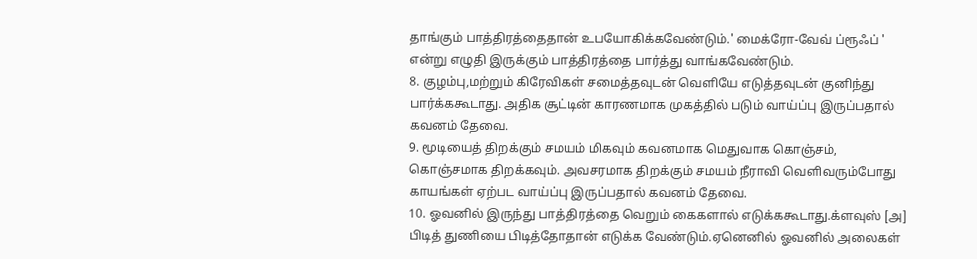தாங்கும் பாத்திரத்தைதான் உபயோகிக்கவேண்டும்.' மைக்ரோ-வேவ் ப்ரூஃப் ' என்று எழுதி இருக்கும் பாத்திரத்தை பார்த்து வாங்கவேண்டும்.
8. குழம்பு,மற்றும் கிரேவிகள் சமைத்தவுடன் வெளியே எடுத்தவுடன் குனிந்து பார்க்ககூடாது. அதிக சூட்டின் காரணமாக முகத்தில் படும் வாய்ப்பு இருப்பதால் கவனம் தேவை.
9. மூடியைத் திறக்கும் சமயம் மிகவும் கவனமாக மெதுவாக கொஞ்சம், கொஞ்சமாக திறக்கவும். அவசரமாக திறக்கும் சமயம் நீராவி வெளிவரும்போது காயங்கள் ஏற்பட வாய்ப்பு இருப்பதால் கவனம் தேவை.
10. ஓவனில் இருந்து பாத்திரத்தை வெறும் கைகளால் எடுக்ககூடாது.க்ளவுஸ் [அ] பிடித் துணியை பிடித்தோதான் எடுக்க வேண்டும்.ஏனெனில் ஓவனில் அலைகள்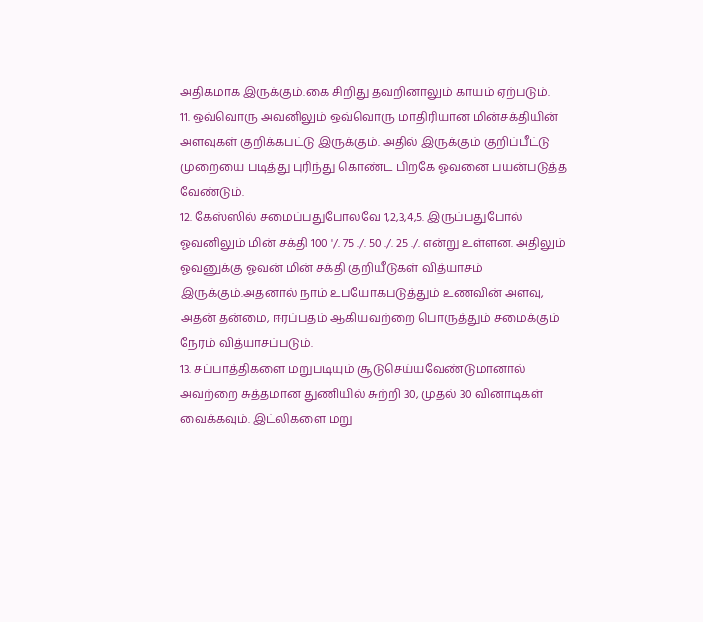அதிகமாக இருக்கும்.கை சிறிது தவறினாலும் காயம் ஏற்படும்.
11. ஒவ்வொரு அவனிலும் ஒவ்வொரு மாதிரியான மின்சக்தியின் அளவுகள் குறிக்கபட்டு இருக்கும். அதில் இருக்கும் குறிப்பீட்டு முறையை படித்து புரிந்து கொண்ட பிறகே ஓவனை பயன்படுத்த வேண்டும்.
12. கேஸ்ஸில் சமைப்பதுபோலவே 1,2,3,4,5. இருப்பதுபோல் ஓவனிலும் மின் சக்தி 100 '/. 75 ./. 50 ./. 25 ./. என்று உள்ளன. அதிலும் ஓவனுக்கு ஓவன் மின் சக்தி குறியீடுகள் வித்யாசம் இருக்கும்.அதனால் நாம் உபயோகபடுத்தும் உணவின் அளவு, அதன் தன்மை, ஈரப்பதம் ஆகியவற்றை பொருத்தும் சமைக்கும் நேரம் வித்யாசப்படும்.
13. சப்பாத்திகளை மறுபடியும் சூடுசெய்யவேண்டுமானால் அவற்றை சுத்தமான துணியில் சுற்றி 30, முதல் 30 வினாடிகள் வைக்கவும். இட்லிகளை மறு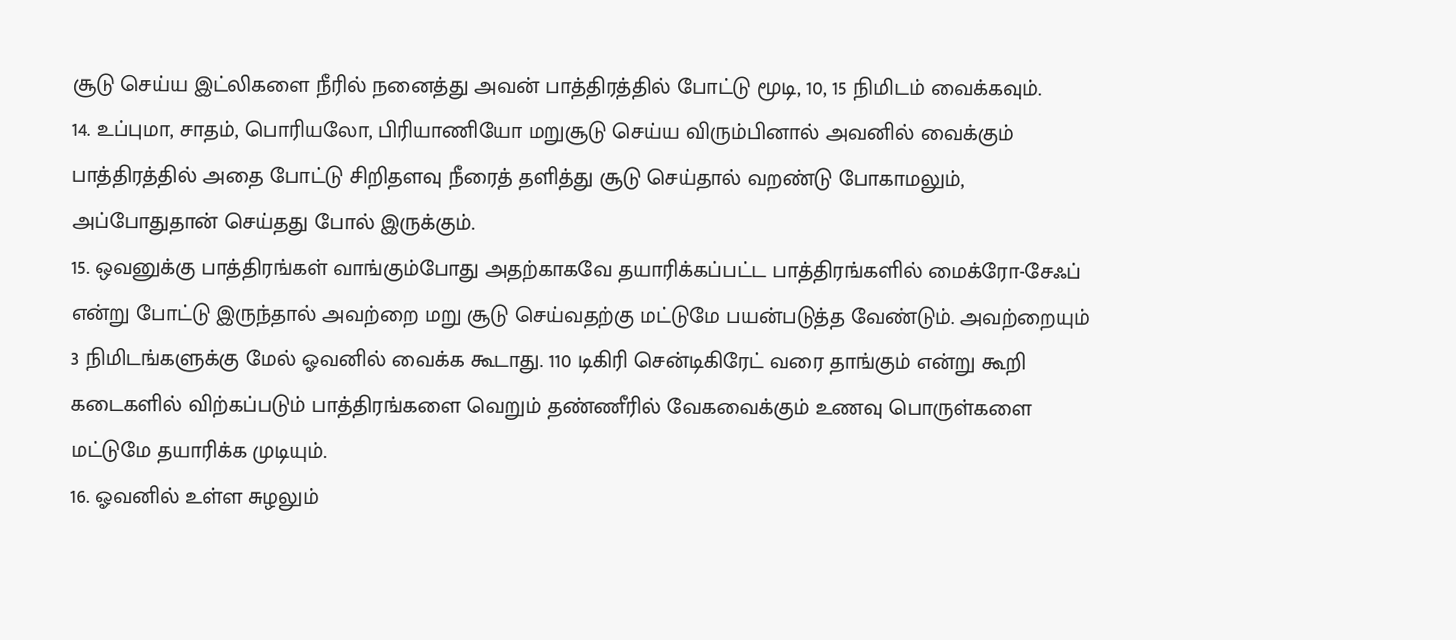சூடு செய்ய இட்லிகளை நீரில் நனைத்து அவன் பாத்திரத்தில் போட்டு மூடி, 10, 15 நிமிடம் வைக்கவும்.
14. உப்புமா, சாதம், பொரியலோ, பிரியாணியோ மறுசூடு செய்ய விரும்பினால் அவனில் வைக்கும் பாத்திரத்தில் அதை போட்டு சிறிதளவு நீரைத் தளித்து சூடு செய்தால் வறண்டு போகாமலும், அப்போதுதான் செய்தது போல் இருக்கும்.
15. ஒவனுக்கு பாத்திரங்கள் வாங்கும்போது அதற்காகவே தயாரிக்கப்பட்ட பாத்திரங்களில் மைக்ரோ-சேஃப் என்று போட்டு இருந்தால் அவற்றை மறு சூடு செய்வதற்கு மட்டுமே பயன்படுத்த வேண்டும். அவற்றையும் 3 நிமிடங்களுக்கு மேல் ஓவனில் வைக்க கூடாது. 110 டிகிரி சென்டிகிரேட் வரை தாங்கும் என்று கூறி கடைகளில் விற்கப்படும் பாத்திரங்களை வெறும் தண்ணீரில் வேகவைக்கும் உணவு பொருள்களை மட்டுமே தயாரிக்க முடியும்.
16. ஓவனில் உள்ள சுழலும்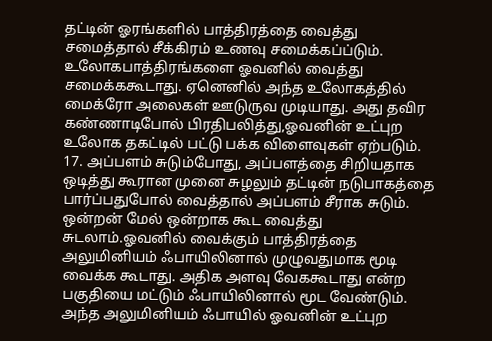தட்டின் ஓரங்களில் பாத்திரத்தை வைத்து சமைத்தால் சீக்கிரம் உணவு சமைக்கப்ப்டும். உலோகபாத்திரங்களை ஓவனில் வைத்து சமைக்ககூடாது. ஏனெனில் அந்த உலோகத்தில் மைக்ரோ அலைகள் ஊடுருவ முடியாது. அது தவிர கண்ணாடிபோல் பிரதிபலித்து,ஓவனின் உட்புற உலோக தகட்டில் பட்டு பக்க விளைவுகள் ஏற்படும்.
17. அப்பளம் சுடும்போது, அப்பளத்தை சிறியதாக ஒடித்து கூரான முனை சுழலும் தட்டின் நடுபாகத்தை பார்ப்பதுபோல் வைத்தால் அப்பளம் சீராக சுடும். ஒன்றன் மேல் ஒன்றாக கூட வைத்து சுடலாம்.ஓவனில் வைக்கும் பாத்திரத்தை அலுமினியம் ஃபாயிலினால் முழுவதுமாக மூடி வைக்க கூடாது. அதிக அளவு வேககூடாது என்ற பகுதியை மட்டும் ஃபாயிலினால் மூட வேண்டும். அந்த அலுமினியம் ஃபாயில் ஓவனின் உட்புற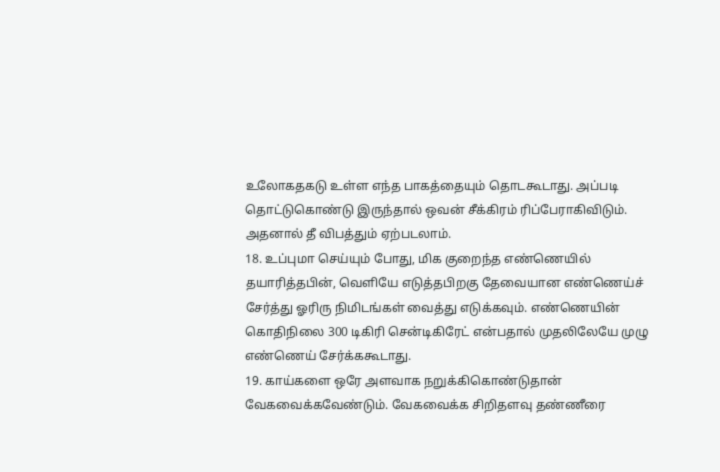உலோகதகடு உள்ள எந்த பாகத்தையும் தொடகூடாது. அப்படி தொட்டுகொண்டு இருந்தால் ஒவன் சீக்கிரம் ரிப்பேராகிவிடும். அதனால் தீ விபத்தும் ஏற்படலாம்.
18. உப்புமா செய்யும் போது, மிக குறைந்த எண்ணெயில் தயாரித்தபின், வெளியே எடுத்தபிறகு தேவையான எண்ணெய்ச் சேர்த்து ஓரிரு நிமிடங்கள் வைத்து எடுக்கவும். எண்ணெயின் கொதிநிலை 300 டிகிரி சென்டிகிரேட் என்பதால் முதலிலேயே முழு எண்ணெய் சேர்க்ககூடாது.
19. காய்களை ஒரே அளவாக நறுக்கிகொண்டுதான் வேகவைக்கவேண்டும். வேகவைக்க சிறிதளவு தண்ணீரை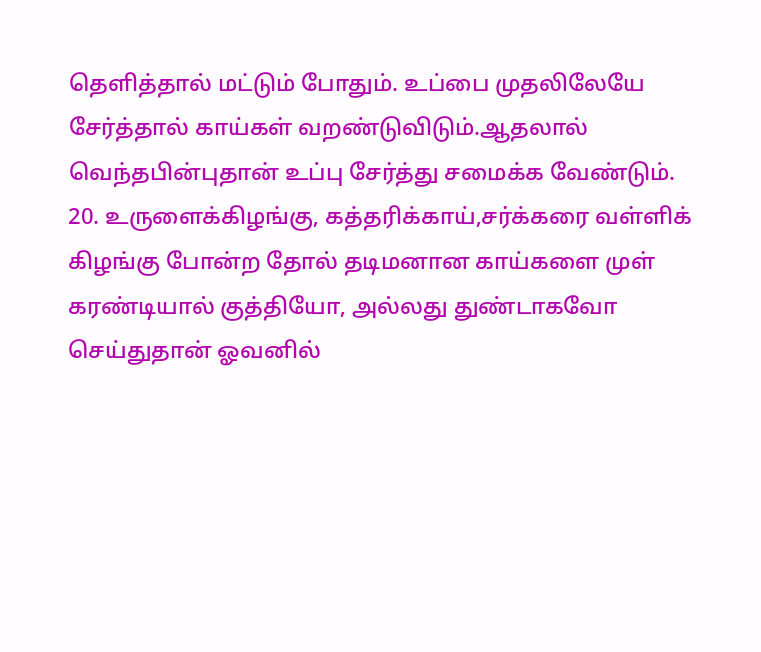தெளித்தால் மட்டும் போதும். உப்பை முதலிலேயே சேர்த்தால் காய்கள் வறண்டுவிடும்.ஆதலால் வெந்தபின்புதான் உப்பு சேர்த்து சமைக்க வேண்டும்.
20. உருளைக்கிழங்கு, கத்தரிக்காய்,சர்க்கரை வள்ளிக் கிழங்கு போன்ற தோல் தடிமனான காய்களை முள் கரண்டியால் குத்தியோ, அல்லது துண்டாகவோ செய்துதான் ஓவனில்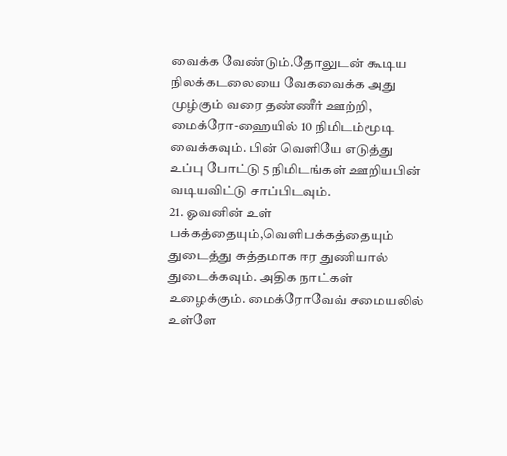வைக்க வேண்டும்.தோலுடன் கூடிய நிலக்கடலையை வேகவைக்க அது முழ்கும் வரை தண்ணீர் ஊற்றி, மைக்ரோ-ஹையில் 10 நிமிடம்மூடி வைக்கவும். பின் வெளியே எடுத்து உப்பு போட்டு 5 நிமிடங்கள் ஊறியபின் வடியவிட்டு சாப்பிடவும்.
21. ஓவனின் உள் பக்கத்தையும்,வெளிபக்கத்தையும் துடைத்து சுத்தமாக ஈர துணியால் துடைக்கவும். அதிக நாட்கள் உழைக்கும். மைக்ரோவேவ் சமையலில் உள்ளே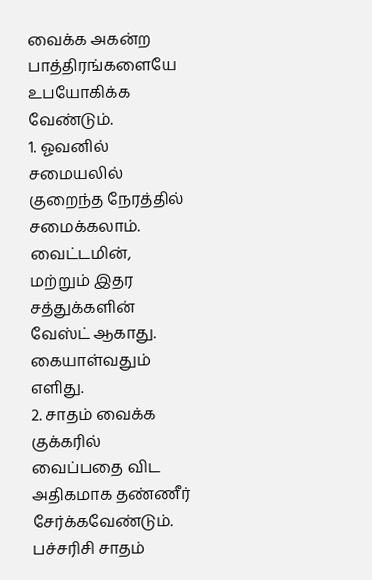வைக்க அகன்ற பாத்திரங்களையே உபயோகிக்க வேண்டும்.
1. ஓவனில் சமையலில் குறைந்த நேரத்தில் சமைக்கலாம். வைட்டமின், மற்றும் இதர சத்துக்களின் வேஸ்ட் ஆகாது. கையாள்வதும் எளிது.
2. சாதம் வைக்க குக்கரில் வைப்பதை விட அதிகமாக தண்ணீர் சேர்க்கவேண்டும். பச்சரிசி சாதம்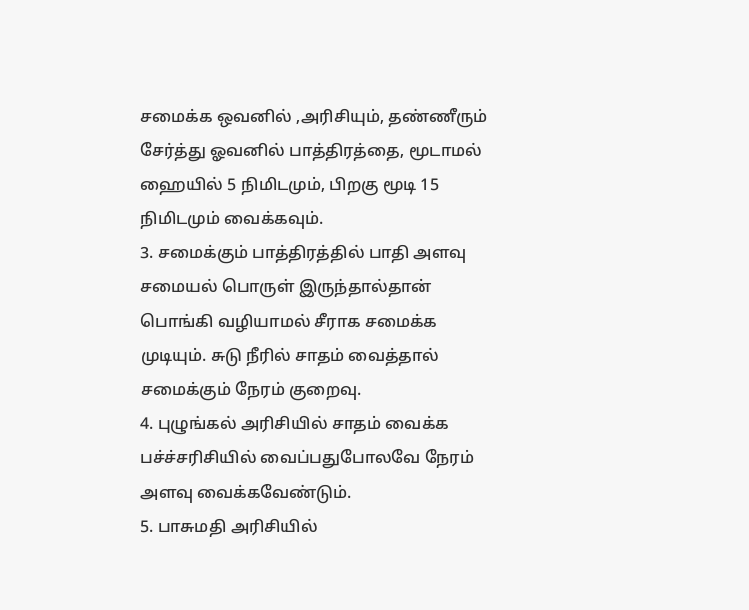சமைக்க ஒவனில் ,அரிசியும், தண்ணீரும் சேர்த்து ஓவனில் பாத்திரத்தை, மூடாமல் ஹையில் 5 நிமிடமும், பிறகு மூடி 15 நிமிடமும் வைக்கவும்.
3. சமைக்கும் பாத்திரத்தில் பாதி அளவு சமையல் பொருள் இருந்தால்தான் பொங்கி வழியாமல் சீராக சமைக்க முடியும். சுடு நீரில் சாதம் வைத்தால் சமைக்கும் நேரம் குறைவு.
4. புழுங்கல் அரிசியில் சாதம் வைக்க பச்ச்சரிசியில் வைப்பதுபோலவே நேரம் அளவு வைக்கவேண்டும்.
5. பாசுமதி அரிசியில்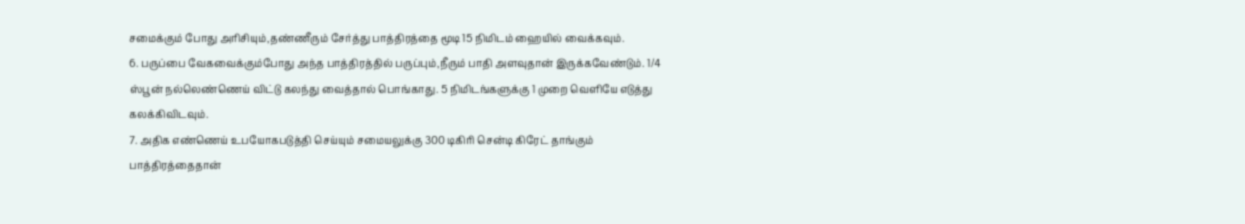சமைக்கும் போது அரிசியும்,தண்ணீரும் சேர்த்து பாத்திரத்தை மூடி 15 நிமிடம் ஹையில் வைக்கவும்.
6. பருப்பை வேகவைக்கும்போது அந்த பாத்திரத்தில் பருப்பும்,நீரும் பாதி அளவுதான் இருக்கவேண்டும். 1/4 ஸ்பூன் நல்லெண்ணெய் விட்டு கலந்து வைத்தால் பொங்காது. 5 நிமிடங்களுக்கு 1 முறை வெளியே எடுத்து கலக்கிவிடவும்.
7. அதிக எண்ணெய் உபயோகபடுத்தி செய்யும் சமையலுக்கு 300 டிகிரி சென்டி கிரேட் தாங்கும் பாத்திரத்தைதான்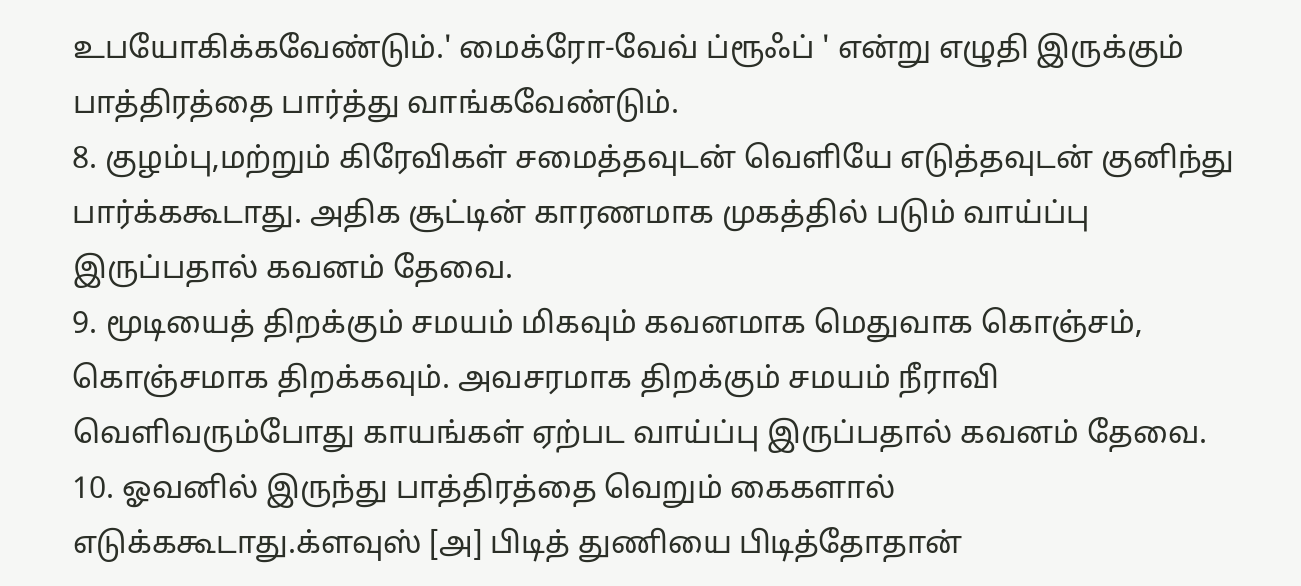உபயோகிக்கவேண்டும்.' மைக்ரோ-வேவ் ப்ரூஃப் ' என்று எழுதி இருக்கும் பாத்திரத்தை பார்த்து வாங்கவேண்டும்.
8. குழம்பு,மற்றும் கிரேவிகள் சமைத்தவுடன் வெளியே எடுத்தவுடன் குனிந்து பார்க்ககூடாது. அதிக சூட்டின் காரணமாக முகத்தில் படும் வாய்ப்பு இருப்பதால் கவனம் தேவை.
9. மூடியைத் திறக்கும் சமயம் மிகவும் கவனமாக மெதுவாக கொஞ்சம், கொஞ்சமாக திறக்கவும். அவசரமாக திறக்கும் சமயம் நீராவி வெளிவரும்போது காயங்கள் ஏற்பட வாய்ப்பு இருப்பதால் கவனம் தேவை.
10. ஓவனில் இருந்து பாத்திரத்தை வெறும் கைகளால் எடுக்ககூடாது.க்ளவுஸ் [அ] பிடித் துணியை பிடித்தோதான்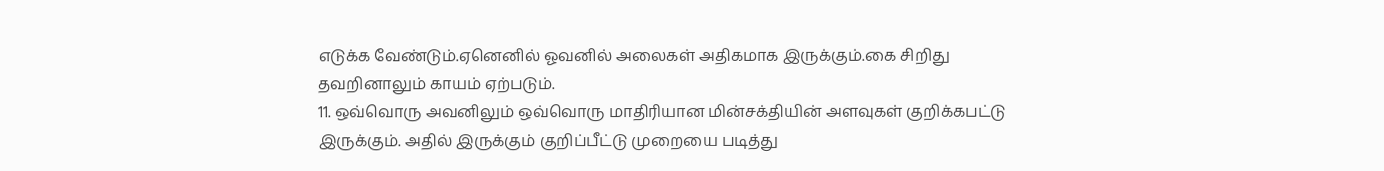எடுக்க வேண்டும்.ஏனெனில் ஓவனில் அலைகள் அதிகமாக இருக்கும்.கை சிறிது தவறினாலும் காயம் ஏற்படும்.
11. ஒவ்வொரு அவனிலும் ஒவ்வொரு மாதிரியான மின்சக்தியின் அளவுகள் குறிக்கபட்டு இருக்கும். அதில் இருக்கும் குறிப்பீட்டு முறையை படித்து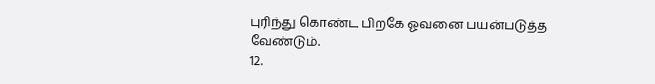புரிந்து கொண்ட பிறகே ஓவனை பயன்படுத்த வேண்டும்.
12.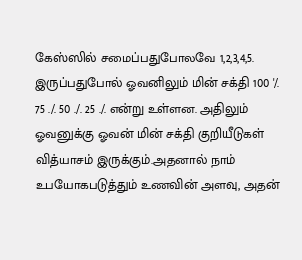கேஸ்ஸில் சமைப்பதுபோலவே 1,2,3,4,5. இருப்பதுபோல் ஓவனிலும் மின் சக்தி 100 '/. 75 ./. 50 ./. 25 ./. என்று உள்ளன. அதிலும் ஓவனுக்கு ஓவன் மின் சக்தி குறியீடுகள் வித்யாசம் இருக்கும்.அதனால் நாம் உபயோகபடுத்தும் உணவின் அளவு, அதன்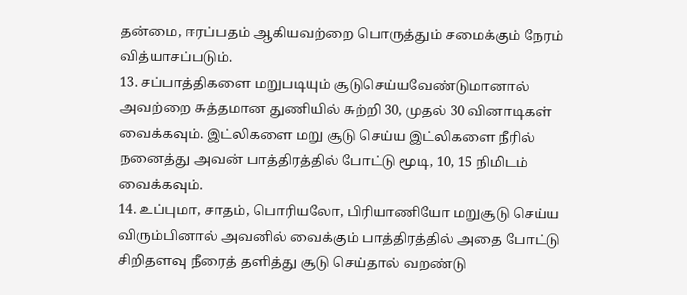தன்மை, ஈரப்பதம் ஆகியவற்றை பொருத்தும் சமைக்கும் நேரம் வித்யாசப்படும்.
13. சப்பாத்திகளை மறுபடியும் சூடுசெய்யவேண்டுமானால் அவற்றை சுத்தமான துணியில் சுற்றி 30, முதல் 30 வினாடிகள் வைக்கவும். இட்லிகளை மறு சூடு செய்ய இட்லிகளை நீரில் நனைத்து அவன் பாத்திரத்தில் போட்டு மூடி, 10, 15 நிமிடம் வைக்கவும்.
14. உப்புமா, சாதம், பொரியலோ, பிரியாணியோ மறுசூடு செய்ய விரும்பினால் அவனில் வைக்கும் பாத்திரத்தில் அதை போட்டு சிறிதளவு நீரைத் தளித்து சூடு செய்தால் வறண்டு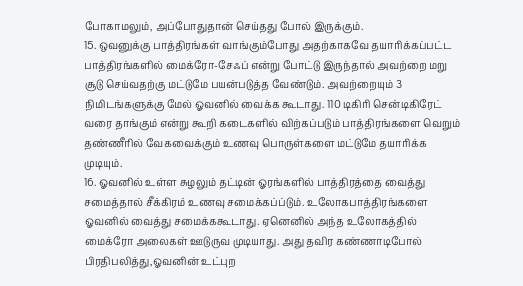போகாமலும், அப்போதுதான் செய்தது போல் இருக்கும்.
15. ஒவனுக்கு பாத்திரங்கள் வாங்கும்போது அதற்காகவே தயாரிக்கப்பட்ட பாத்திரங்களில் மைக்ரோ-சேஃப் என்று போட்டு இருந்தால் அவற்றை மறு சூடு செய்வதற்கு மட்டுமே பயன்படுத்த வேண்டும். அவற்றையும் 3 நிமிடங்களுக்கு மேல் ஓவனில் வைக்க கூடாது. 110 டிகிரி சென்டிகிரேட் வரை தாங்கும் என்று கூறி கடைகளில் விற்கப்படும் பாத்திரங்களை வெறும் தண்ணீரில் வேகவைக்கும் உணவு பொருள்களை மட்டுமே தயாரிக்க முடியும்.
16. ஓவனில் உள்ள சுழலும் தட்டின் ஓரங்களில் பாத்திரத்தை வைத்து சமைத்தால் சீக்கிரம் உணவு சமைக்கப்ப்டும். உலோகபாத்திரங்களை ஓவனில் வைத்து சமைக்ககூடாது. ஏனெனில் அந்த உலோகத்தில் மைக்ரோ அலைகள் ஊடுருவ முடியாது. அது தவிர கண்ணாடிபோல் பிரதிபலித்து,ஓவனின் உட்புற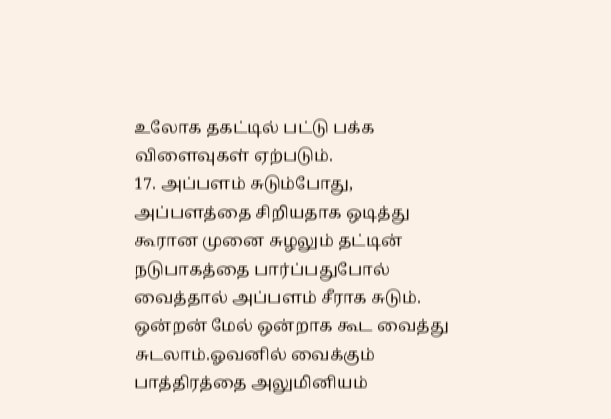உலோக தகட்டில் பட்டு பக்க விளைவுகள் ஏற்படும்.
17. அப்பளம் சுடும்போது, அப்பளத்தை சிறியதாக ஒடித்து கூரான முனை சுழலும் தட்டின் நடுபாகத்தை பார்ப்பதுபோல் வைத்தால் அப்பளம் சீராக சுடும். ஒன்றன் மேல் ஒன்றாக கூட வைத்து சுடலாம்.ஓவனில் வைக்கும் பாத்திரத்தை அலுமினியம்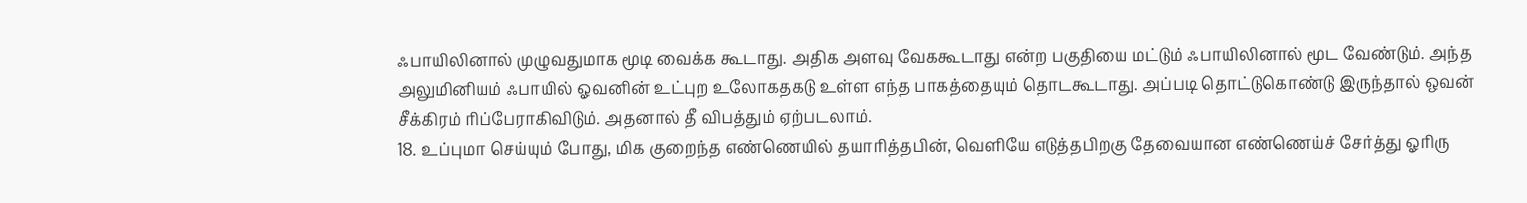ஃபாயிலினால் முழுவதுமாக மூடி வைக்க கூடாது. அதிக அளவு வேககூடாது என்ற பகுதியை மட்டும் ஃபாயிலினால் மூட வேண்டும். அந்த அலுமினியம் ஃபாயில் ஓவனின் உட்புற உலோகதகடு உள்ள எந்த பாகத்தையும் தொடகூடாது. அப்படி தொட்டுகொண்டு இருந்தால் ஒவன் சீக்கிரம் ரிப்பேராகிவிடும். அதனால் தீ விபத்தும் ஏற்படலாம்.
18. உப்புமா செய்யும் போது, மிக குறைந்த எண்ணெயில் தயாரித்தபின், வெளியே எடுத்தபிறகு தேவையான எண்ணெய்ச் சேர்த்து ஓரிரு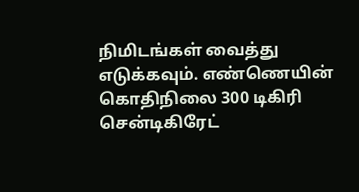நிமிடங்கள் வைத்து எடுக்கவும். எண்ணெயின் கொதிநிலை 300 டிகிரி சென்டிகிரேட்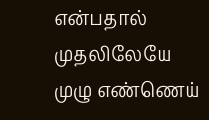என்பதால் முதலிலேயே முழு எண்ணெய்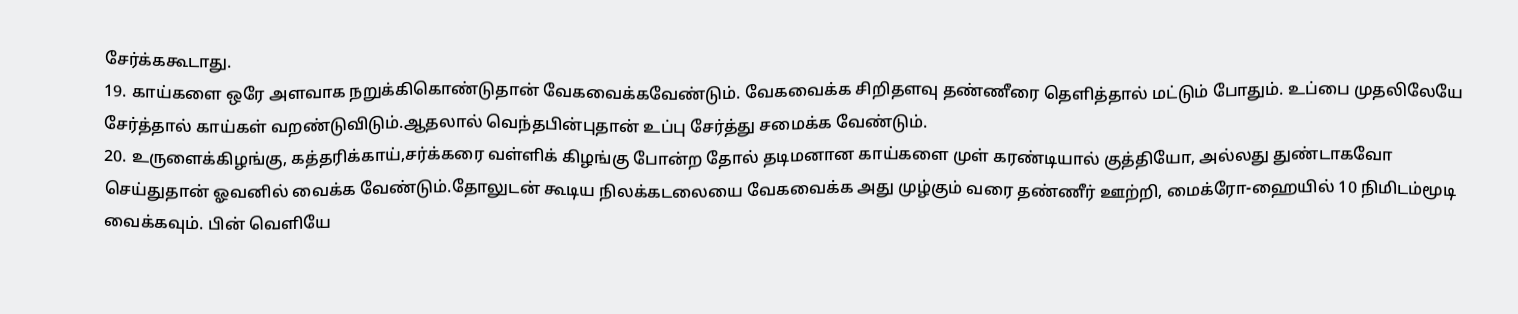சேர்க்ககூடாது.
19. காய்களை ஒரே அளவாக நறுக்கிகொண்டுதான் வேகவைக்கவேண்டும். வேகவைக்க சிறிதளவு தண்ணீரை தெளித்தால் மட்டும் போதும். உப்பை முதலிலேயே சேர்த்தால் காய்கள் வறண்டுவிடும்.ஆதலால் வெந்தபின்புதான் உப்பு சேர்த்து சமைக்க வேண்டும்.
20. உருளைக்கிழங்கு, கத்தரிக்காய்,சர்க்கரை வள்ளிக் கிழங்கு போன்ற தோல் தடிமனான காய்களை முள் கரண்டியால் குத்தியோ, அல்லது துண்டாகவோ செய்துதான் ஓவனில் வைக்க வேண்டும்.தோலுடன் கூடிய நிலக்கடலையை வேகவைக்க அது முழ்கும் வரை தண்ணீர் ஊற்றி, மைக்ரோ-ஹையில் 10 நிமிடம்மூடி வைக்கவும். பின் வெளியே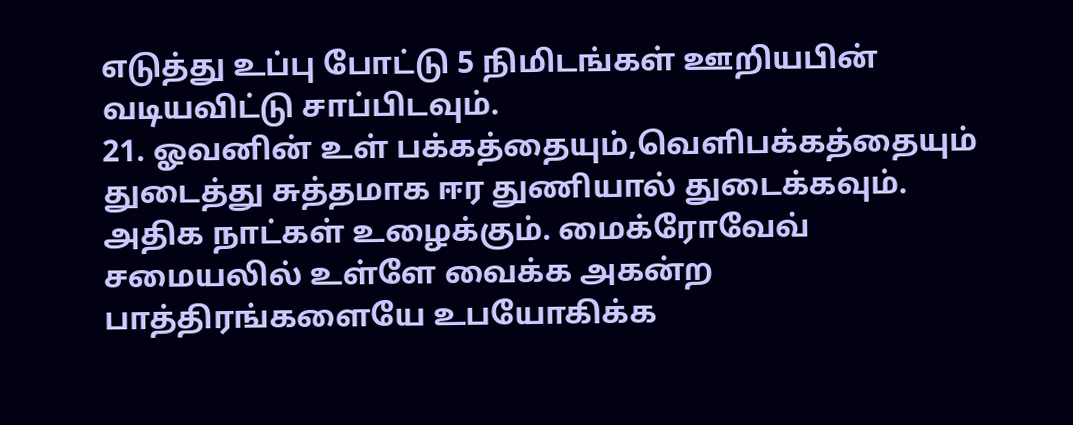எடுத்து உப்பு போட்டு 5 நிமிடங்கள் ஊறியபின் வடியவிட்டு சாப்பிடவும்.
21. ஓவனின் உள் பக்கத்தையும்,வெளிபக்கத்தையும் துடைத்து சுத்தமாக ஈர துணியால் துடைக்கவும். அதிக நாட்கள் உழைக்கும். மைக்ரோவேவ் சமையலில் உள்ளே வைக்க அகன்ற பாத்திரங்களையே உபயோகிக்க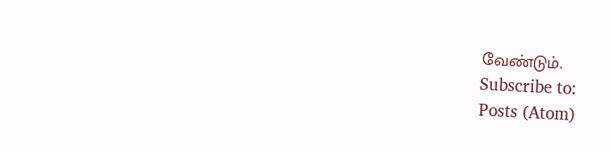வேண்டும்.
Subscribe to:
Posts (Atom)